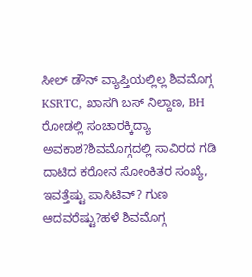ಸೀಲ್ ಡೌನ್ ವ್ಯಾಪ್ತಿಯಲ್ಲಿಲ್ಲ ಶಿವಮೊಗ್ಗ KSRTC, ಖಾಸಗಿ ಬಸ್ ನಿಲ್ದಾಣ, BH ರೋಡಲ್ಲಿ ಸಂಚಾರಕ್ಕಿದ್ಯಾ ಅವಕಾಶ?ಶಿವಮೊಗ್ಗದಲ್ಲಿ ಸಾವಿರದ ಗಡಿ ದಾಟಿದ ಕರೋನ ಸೋಂಕಿತರ ಸಂಖ್ಯೆ, ಇವತ್ತೆಷ್ಟು ಪಾಸಿಟಿವ್? ಗುಣ ಆದವರೆಷ್ಟು?ಹಳೆ ಶಿವಮೊಗ್ಗ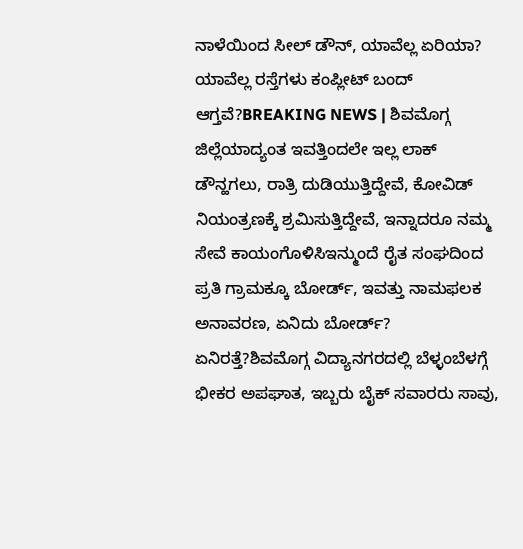ನಾಳೆಯಿಂದ ಸೀಲ್ ಡೌನ್, ಯಾವೆಲ್ಲ ಏರಿಯಾ? ಯಾವೆಲ್ಲ ರಸ್ತೆಗಳು ಕಂಪ್ಲೀಟ್ ಬಂದ್ ಆಗ್ತವೆ?BREAKING NEWS | ಶಿವಮೊಗ್ಗ ಜಿಲ್ಲೆಯಾದ್ಯಂತ ಇವತ್ತಿಂದಲೇ ಇಲ್ಲ ಲಾಕ್ ಡೌನ್ಹಗಲು, ರಾತ್ರಿ ದುಡಿಯುತ್ತಿದ್ದೇವೆ, ಕೋವಿಡ್ ನಿಯಂತ್ರಣಕ್ಕೆ ಶ್ರಮಿಸುತ್ತಿದ್ದೇವೆ, ಇನ್ನಾದರೂ ನಮ್ಮ ಸೇವೆ ಕಾಯಂಗೊಳಿಸಿಇನ್ಮುಂದೆ ರೈತ ಸಂಘದಿಂದ ಪ್ರತಿ ಗ್ರಾಮಕ್ಕೂ ಬೋರ್ಡ್, ಇವತ್ತು ನಾಮಫಲಕ ಅನಾವರಣ, ಏನಿದು ಬೋರ್ಡ್? ಏನಿರತ್ತೆ?ಶಿವಮೊಗ್ಗ ವಿದ್ಯಾನಗರದಲ್ಲಿ ಬೆಳ್ಳಂಬೆಳಗ್ಗೆ ಭೀಕರ ಅಪಘಾತ, ಇಬ್ಬರು ಬೈಕ್ ಸವಾರರು ಸಾವು,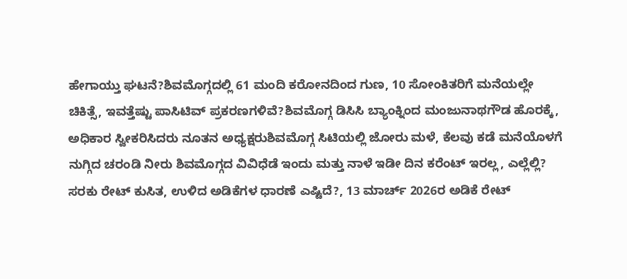ಹೇಗಾಯ್ತು ಘಟನೆ?ಶಿವಮೊಗ್ಗದಲ್ಲಿ 61 ಮಂದಿ ಕರೋನದಿಂದ ಗುಣ, 10 ಸೋಂಕಿತರಿಗೆ ಮನೆಯಲ್ಲೇ ಚಿಕಿತ್ಸೆ, ಇವತ್ತೆಷ್ಟು ಪಾಸಿಟಿವ್ ಪ್ರಕರಣಗಳಿವೆ?ಶಿವಮೊಗ್ಗ ಡಿಸಿಸಿ ಬ್ಯಾಂಕ್ನಿಂದ ಮಂಜುನಾಥಗೌಡ ಹೊರಕ್ಕೆ, ಅಧಿಕಾರ ಸ್ವೀಕರಿಸಿದರು ನೂತನ ಅಧ್ಯಕ್ಷರುಶಿವಮೊಗ್ಗ ಸಿಟಿಯಲ್ಲಿ ಜೋರು ಮಳೆ, ಕೆಲವು ಕಡೆ ಮನೆಯೊಳಗೆ ನುಗ್ಗಿದ ಚರಂಡಿ ನೀರು ಶಿವಮೊಗ್ಗದ ವಿವಿಧೆಡೆ ಇಂದು ಮತ್ತು ನಾಳೆ ಇಡೀ ದಿನ ಕರೆಂಟ್ ಇರಲ್ಲ, ಎಲ್ಲೆಲ್ಲಿ? ಸರಕು ರೇಟ್ ಕುಸಿತ, ಉಳಿದ ಅಡಿಕೆಗಳ ಧಾರಣೆ ಎಷ್ಟಿದೆ?, 13 ಮಾರ್ಚ್ 2026ರ ಅಡಿಕೆ ರೇಟ್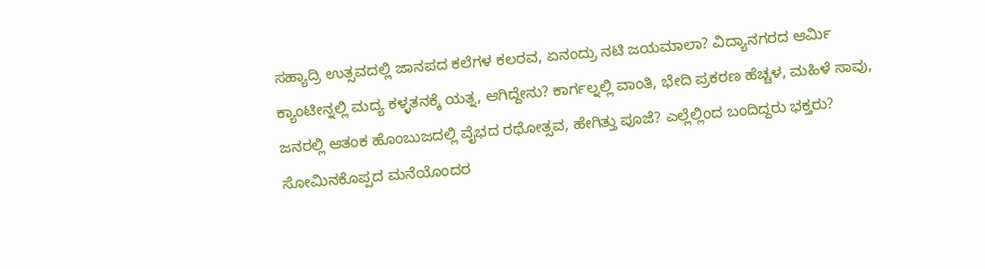ಸಹ್ಯಾದ್ರಿ ಉತ್ಸವದಲ್ಲಿ ಜಾನಪದ ಕಲೆಗಳ ಕಲರವ, ಏನಂದ್ರು ನಟಿ ಜಯಮಾಲಾ? ವಿದ್ಯಾನಗರದ ಆರ್ಮಿ ಕ್ಯಾಂಟೀನ್ನಲ್ಲಿ ಮದ್ಯ ಕಳ್ಳತನಕ್ಕೆ ಯತ್ನ, ಆಗಿದ್ದೇನು? ಕಾರ್ಗಲ್ನಲ್ಲಿ ವಾಂತಿ, ಭೇದಿ ಪ್ರಕರಣ ಹೆಚ್ಚಳ, ಮಹಿಳೆ ಸಾವು, ಜನರಲ್ಲಿ ಆತಂಕ ಹೊಂಬುಜದಲ್ಲಿ ವೈಭದ ರಥೋತ್ಸವ, ಹೇಗಿತ್ತು ಪೂಜೆ? ಎಲ್ಲೆಲ್ಲಿಂದ ಬಂದಿದ್ದರು ಭಕ್ತರು? ಸೋಮಿನಕೊಪ್ಪದ ಮನೆಯೊಂದರ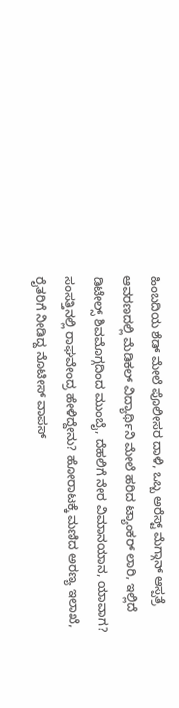ಹಿಂಬದಿಯ ಶೆಡ್ ಮೇಲೆ ಪೊಲೀಸರ ದಾಳಿ, ಒಬ್ಬ ಅರೆಸ್ಟ್ ಮೆಗ್ಗಾನ್ ಆಸ್ಪತ್ರೆ ಆವರಣದಲ್ಲಿ ಮೆಡಿಕಲ್ ವಿದ್ಯಾರ್ಥಿನಿ ಮೇಲೆ ಹರಿದ ಟ್ಯಾಂಕರ್ ಲಾರಿ, ಇಲ್ಲಿದೆ ಡಿಟೇಲ್ಸ್ ಶಿವಮೊಗ್ಗದಿಂದ ಮುಂಬೈ, ದೆಹಲಿಗೆ ನೇರ ವಿಮಾನಯಾನ, ಯಾವಾಗ? ಸಂಸತ್ತಿನಲ್ಲಿ ರಾಘವೇಂದ್ರ ಹೇಳಿದ್ದೇನು? ಹೋರಾಟಕ್ಕೆ ಮಣಿದ ಅರಣ್ಯ ಇಲಾಖೆ, ರೈತರಿಗೆ ನೀಡಿದ್ದ ನೊಟೀಸ್ ವಾಪಸ್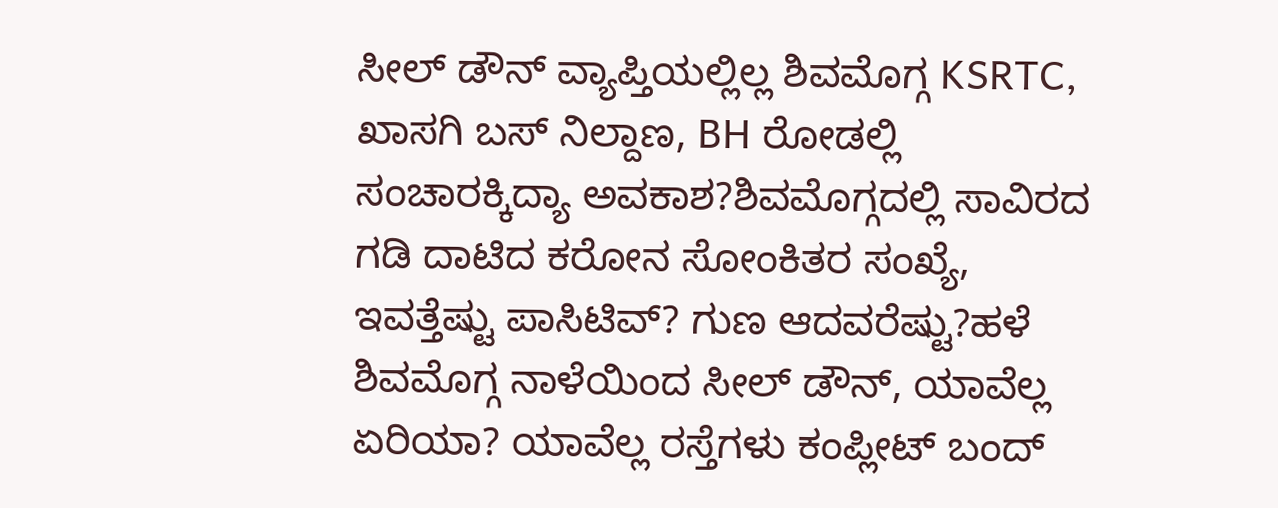ಸೀಲ್ ಡೌನ್ ವ್ಯಾಪ್ತಿಯಲ್ಲಿಲ್ಲ ಶಿವಮೊಗ್ಗ KSRTC, ಖಾಸಗಿ ಬಸ್ ನಿಲ್ದಾಣ, BH ರೋಡಲ್ಲಿ ಸಂಚಾರಕ್ಕಿದ್ಯಾ ಅವಕಾಶ?ಶಿವಮೊಗ್ಗದಲ್ಲಿ ಸಾವಿರದ ಗಡಿ ದಾಟಿದ ಕರೋನ ಸೋಂಕಿತರ ಸಂಖ್ಯೆ, ಇವತ್ತೆಷ್ಟು ಪಾಸಿಟಿವ್? ಗುಣ ಆದವರೆಷ್ಟು?ಹಳೆ ಶಿವಮೊಗ್ಗ ನಾಳೆಯಿಂದ ಸೀಲ್ ಡೌನ್, ಯಾವೆಲ್ಲ ಏರಿಯಾ? ಯಾವೆಲ್ಲ ರಸ್ತೆಗಳು ಕಂಪ್ಲೀಟ್ ಬಂದ್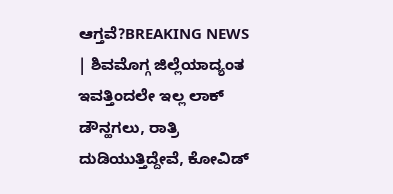ಆಗ್ತವೆ?BREAKING NEWS | ಶಿವಮೊಗ್ಗ ಜಿಲ್ಲೆಯಾದ್ಯಂತ ಇವತ್ತಿಂದಲೇ ಇಲ್ಲ ಲಾಕ್ ಡೌನ್ಹಗಲು, ರಾತ್ರಿ ದುಡಿಯುತ್ತಿದ್ದೇವೆ, ಕೋವಿಡ್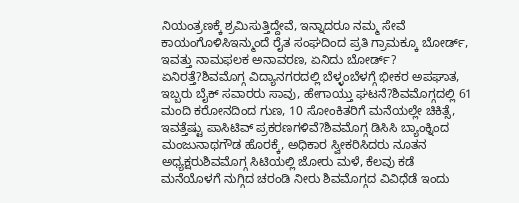ನಿಯಂತ್ರಣಕ್ಕೆ ಶ್ರಮಿಸುತ್ತಿದ್ದೇವೆ, ಇನ್ನಾದರೂ ನಮ್ಮ ಸೇವೆ ಕಾಯಂಗೊಳಿಸಿಇನ್ಮುಂದೆ ರೈತ ಸಂಘದಿಂದ ಪ್ರತಿ ಗ್ರಾಮಕ್ಕೂ ಬೋರ್ಡ್, ಇವತ್ತು ನಾಮಫಲಕ ಅನಾವರಣ, ಏನಿದು ಬೋರ್ಡ್? ಏನಿರತ್ತೆ?ಶಿವಮೊಗ್ಗ ವಿದ್ಯಾನಗರದಲ್ಲಿ ಬೆಳ್ಳಂಬೆಳಗ್ಗೆ ಭೀಕರ ಅಪಘಾತ, ಇಬ್ಬರು ಬೈಕ್ ಸವಾರರು ಸಾವು, ಹೇಗಾಯ್ತು ಘಟನೆ?ಶಿವಮೊಗ್ಗದಲ್ಲಿ 61 ಮಂದಿ ಕರೋನದಿಂದ ಗುಣ, 10 ಸೋಂಕಿತರಿಗೆ ಮನೆಯಲ್ಲೇ ಚಿಕಿತ್ಸೆ, ಇವತ್ತೆಷ್ಟು ಪಾಸಿಟಿವ್ ಪ್ರಕರಣಗಳಿವೆ?ಶಿವಮೊಗ್ಗ ಡಿಸಿಸಿ ಬ್ಯಾಂಕ್ನಿಂದ ಮಂಜುನಾಥಗೌಡ ಹೊರಕ್ಕೆ, ಅಧಿಕಾರ ಸ್ವೀಕರಿಸಿದರು ನೂತನ ಅಧ್ಯಕ್ಷರುಶಿವಮೊಗ್ಗ ಸಿಟಿಯಲ್ಲಿ ಜೋರು ಮಳೆ, ಕೆಲವು ಕಡೆ ಮನೆಯೊಳಗೆ ನುಗ್ಗಿದ ಚರಂಡಿ ನೀರು ಶಿವಮೊಗ್ಗದ ವಿವಿಧೆಡೆ ಇಂದು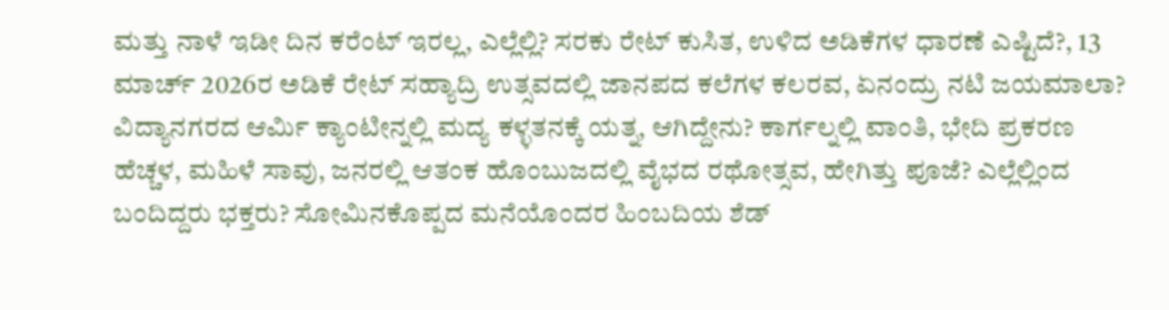ಮತ್ತು ನಾಳೆ ಇಡೀ ದಿನ ಕರೆಂಟ್ ಇರಲ್ಲ, ಎಲ್ಲೆಲ್ಲಿ? ಸರಕು ರೇಟ್ ಕುಸಿತ, ಉಳಿದ ಅಡಿಕೆಗಳ ಧಾರಣೆ ಎಷ್ಟಿದೆ?, 13 ಮಾರ್ಚ್ 2026ರ ಅಡಿಕೆ ರೇಟ್ ಸಹ್ಯಾದ್ರಿ ಉತ್ಸವದಲ್ಲಿ ಜಾನಪದ ಕಲೆಗಳ ಕಲರವ, ಏನಂದ್ರು ನಟಿ ಜಯಮಾಲಾ? ವಿದ್ಯಾನಗರದ ಆರ್ಮಿ ಕ್ಯಾಂಟೀನ್ನಲ್ಲಿ ಮದ್ಯ ಕಳ್ಳತನಕ್ಕೆ ಯತ್ನ, ಆಗಿದ್ದೇನು? ಕಾರ್ಗಲ್ನಲ್ಲಿ ವಾಂತಿ, ಭೇದಿ ಪ್ರಕರಣ ಹೆಚ್ಚಳ, ಮಹಿಳೆ ಸಾವು, ಜನರಲ್ಲಿ ಆತಂಕ ಹೊಂಬುಜದಲ್ಲಿ ವೈಭದ ರಥೋತ್ಸವ, ಹೇಗಿತ್ತು ಪೂಜೆ? ಎಲ್ಲೆಲ್ಲಿಂದ ಬಂದಿದ್ದರು ಭಕ್ತರು? ಸೋಮಿನಕೊಪ್ಪದ ಮನೆಯೊಂದರ ಹಿಂಬದಿಯ ಶೆಡ್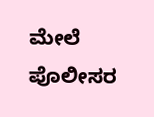ಮೇಲೆ ಪೊಲೀಸರ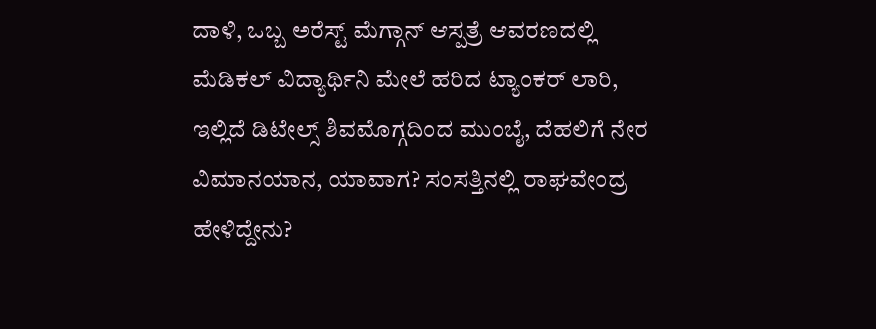ದಾಳಿ, ಒಬ್ಬ ಅರೆಸ್ಟ್ ಮೆಗ್ಗಾನ್ ಆಸ್ಪತ್ರೆ ಆವರಣದಲ್ಲಿ ಮೆಡಿಕಲ್ ವಿದ್ಯಾರ್ಥಿನಿ ಮೇಲೆ ಹರಿದ ಟ್ಯಾಂಕರ್ ಲಾರಿ, ಇಲ್ಲಿದೆ ಡಿಟೇಲ್ಸ್ ಶಿವಮೊಗ್ಗದಿಂದ ಮುಂಬೈ, ದೆಹಲಿಗೆ ನೇರ ವಿಮಾನಯಾನ, ಯಾವಾಗ? ಸಂಸತ್ತಿನಲ್ಲಿ ರಾಘವೇಂದ್ರ ಹೇಳಿದ್ದೇನು?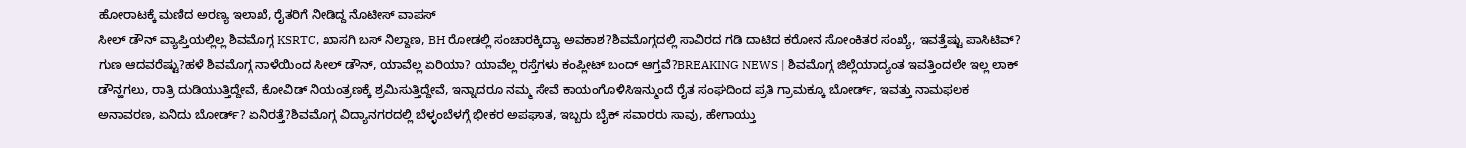ಹೋರಾಟಕ್ಕೆ ಮಣಿದ ಅರಣ್ಯ ಇಲಾಖೆ, ರೈತರಿಗೆ ನೀಡಿದ್ದ ನೊಟೀಸ್ ವಾಪಸ್
ಸೀಲ್ ಡೌನ್ ವ್ಯಾಪ್ತಿಯಲ್ಲಿಲ್ಲ ಶಿವಮೊಗ್ಗ KSRTC, ಖಾಸಗಿ ಬಸ್ ನಿಲ್ದಾಣ, BH ರೋಡಲ್ಲಿ ಸಂಚಾರಕ್ಕಿದ್ಯಾ ಅವಕಾಶ?ಶಿವಮೊಗ್ಗದಲ್ಲಿ ಸಾವಿರದ ಗಡಿ ದಾಟಿದ ಕರೋನ ಸೋಂಕಿತರ ಸಂಖ್ಯೆ, ಇವತ್ತೆಷ್ಟು ಪಾಸಿಟಿವ್? ಗುಣ ಆದವರೆಷ್ಟು?ಹಳೆ ಶಿವಮೊಗ್ಗ ನಾಳೆಯಿಂದ ಸೀಲ್ ಡೌನ್, ಯಾವೆಲ್ಲ ಏರಿಯಾ? ಯಾವೆಲ್ಲ ರಸ್ತೆಗಳು ಕಂಪ್ಲೀಟ್ ಬಂದ್ ಆಗ್ತವೆ?BREAKING NEWS | ಶಿವಮೊಗ್ಗ ಜಿಲ್ಲೆಯಾದ್ಯಂತ ಇವತ್ತಿಂದಲೇ ಇಲ್ಲ ಲಾಕ್ ಡೌನ್ಹಗಲು, ರಾತ್ರಿ ದುಡಿಯುತ್ತಿದ್ದೇವೆ, ಕೋವಿಡ್ ನಿಯಂತ್ರಣಕ್ಕೆ ಶ್ರಮಿಸುತ್ತಿದ್ದೇವೆ, ಇನ್ನಾದರೂ ನಮ್ಮ ಸೇವೆ ಕಾಯಂಗೊಳಿಸಿಇನ್ಮುಂದೆ ರೈತ ಸಂಘದಿಂದ ಪ್ರತಿ ಗ್ರಾಮಕ್ಕೂ ಬೋರ್ಡ್, ಇವತ್ತು ನಾಮಫಲಕ ಅನಾವರಣ, ಏನಿದು ಬೋರ್ಡ್? ಏನಿರತ್ತೆ?ಶಿವಮೊಗ್ಗ ವಿದ್ಯಾನಗರದಲ್ಲಿ ಬೆಳ್ಳಂಬೆಳಗ್ಗೆ ಭೀಕರ ಅಪಘಾತ, ಇಬ್ಬರು ಬೈಕ್ ಸವಾರರು ಸಾವು, ಹೇಗಾಯ್ತು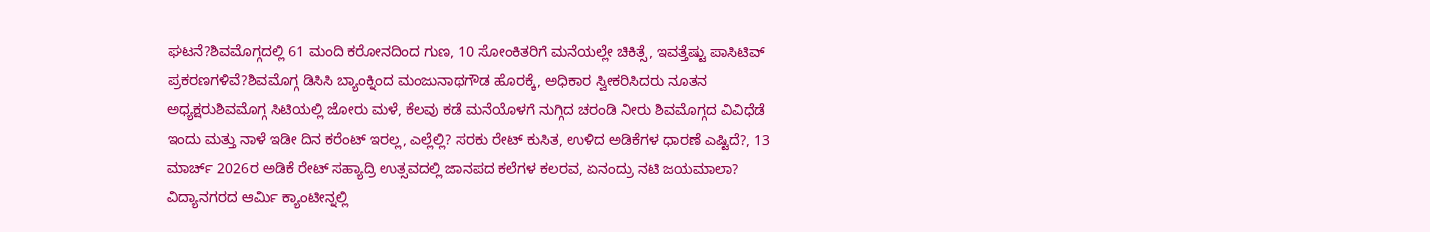ಘಟನೆ?ಶಿವಮೊಗ್ಗದಲ್ಲಿ 61 ಮಂದಿ ಕರೋನದಿಂದ ಗುಣ, 10 ಸೋಂಕಿತರಿಗೆ ಮನೆಯಲ್ಲೇ ಚಿಕಿತ್ಸೆ, ಇವತ್ತೆಷ್ಟು ಪಾಸಿಟಿವ್ ಪ್ರಕರಣಗಳಿವೆ?ಶಿವಮೊಗ್ಗ ಡಿಸಿಸಿ ಬ್ಯಾಂಕ್ನಿಂದ ಮಂಜುನಾಥಗೌಡ ಹೊರಕ್ಕೆ, ಅಧಿಕಾರ ಸ್ವೀಕರಿಸಿದರು ನೂತನ ಅಧ್ಯಕ್ಷರುಶಿವಮೊಗ್ಗ ಸಿಟಿಯಲ್ಲಿ ಜೋರು ಮಳೆ, ಕೆಲವು ಕಡೆ ಮನೆಯೊಳಗೆ ನುಗ್ಗಿದ ಚರಂಡಿ ನೀರು ಶಿವಮೊಗ್ಗದ ವಿವಿಧೆಡೆ ಇಂದು ಮತ್ತು ನಾಳೆ ಇಡೀ ದಿನ ಕರೆಂಟ್ ಇರಲ್ಲ, ಎಲ್ಲೆಲ್ಲಿ? ಸರಕು ರೇಟ್ ಕುಸಿತ, ಉಳಿದ ಅಡಿಕೆಗಳ ಧಾರಣೆ ಎಷ್ಟಿದೆ?, 13 ಮಾರ್ಚ್ 2026ರ ಅಡಿಕೆ ರೇಟ್ ಸಹ್ಯಾದ್ರಿ ಉತ್ಸವದಲ್ಲಿ ಜಾನಪದ ಕಲೆಗಳ ಕಲರವ, ಏನಂದ್ರು ನಟಿ ಜಯಮಾಲಾ? ವಿದ್ಯಾನಗರದ ಆರ್ಮಿ ಕ್ಯಾಂಟೀನ್ನಲ್ಲಿ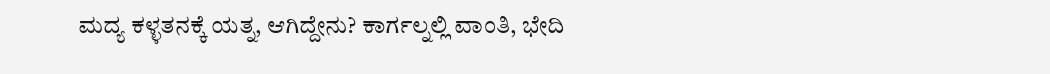ಮದ್ಯ ಕಳ್ಳತನಕ್ಕೆ ಯತ್ನ, ಆಗಿದ್ದೇನು? ಕಾರ್ಗಲ್ನಲ್ಲಿ ವಾಂತಿ, ಭೇದಿ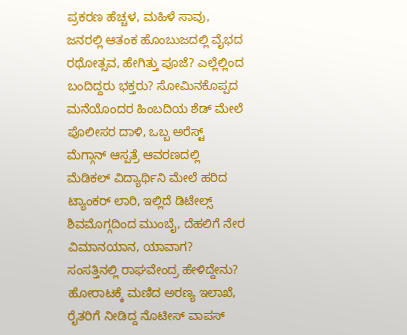ಪ್ರಕರಣ ಹೆಚ್ಚಳ, ಮಹಿಳೆ ಸಾವು, ಜನರಲ್ಲಿ ಆತಂಕ ಹೊಂಬುಜದಲ್ಲಿ ವೈಭದ ರಥೋತ್ಸವ, ಹೇಗಿತ್ತು ಪೂಜೆ? ಎಲ್ಲೆಲ್ಲಿಂದ ಬಂದಿದ್ದರು ಭಕ್ತರು? ಸೋಮಿನಕೊಪ್ಪದ ಮನೆಯೊಂದರ ಹಿಂಬದಿಯ ಶೆಡ್ ಮೇಲೆ ಪೊಲೀಸರ ದಾಳಿ, ಒಬ್ಬ ಅರೆಸ್ಟ್ ಮೆಗ್ಗಾನ್ ಆಸ್ಪತ್ರೆ ಆವರಣದಲ್ಲಿ ಮೆಡಿಕಲ್ ವಿದ್ಯಾರ್ಥಿನಿ ಮೇಲೆ ಹರಿದ ಟ್ಯಾಂಕರ್ ಲಾರಿ, ಇಲ್ಲಿದೆ ಡಿಟೇಲ್ಸ್ ಶಿವಮೊಗ್ಗದಿಂದ ಮುಂಬೈ, ದೆಹಲಿಗೆ ನೇರ ವಿಮಾನಯಾನ, ಯಾವಾಗ? ಸಂಸತ್ತಿನಲ್ಲಿ ರಾಘವೇಂದ್ರ ಹೇಳಿದ್ದೇನು? ಹೋರಾಟಕ್ಕೆ ಮಣಿದ ಅರಣ್ಯ ಇಲಾಖೆ, ರೈತರಿಗೆ ನೀಡಿದ್ದ ನೊಟೀಸ್ ವಾಪಸ್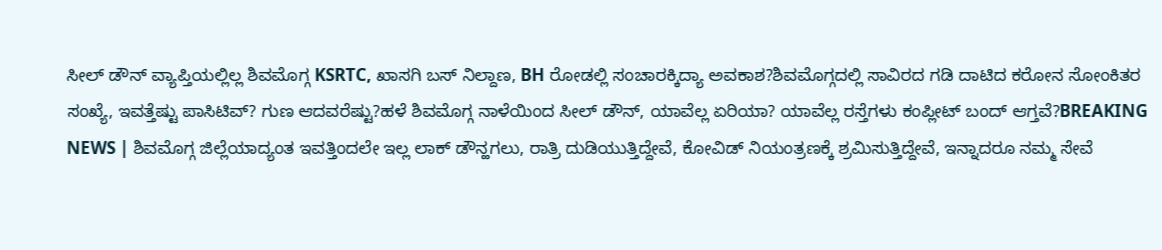ಸೀಲ್ ಡೌನ್ ವ್ಯಾಪ್ತಿಯಲ್ಲಿಲ್ಲ ಶಿವಮೊಗ್ಗ KSRTC, ಖಾಸಗಿ ಬಸ್ ನಿಲ್ದಾಣ, BH ರೋಡಲ್ಲಿ ಸಂಚಾರಕ್ಕಿದ್ಯಾ ಅವಕಾಶ?ಶಿವಮೊಗ್ಗದಲ್ಲಿ ಸಾವಿರದ ಗಡಿ ದಾಟಿದ ಕರೋನ ಸೋಂಕಿತರ ಸಂಖ್ಯೆ, ಇವತ್ತೆಷ್ಟು ಪಾಸಿಟಿವ್? ಗುಣ ಆದವರೆಷ್ಟು?ಹಳೆ ಶಿವಮೊಗ್ಗ ನಾಳೆಯಿಂದ ಸೀಲ್ ಡೌನ್, ಯಾವೆಲ್ಲ ಏರಿಯಾ? ಯಾವೆಲ್ಲ ರಸ್ತೆಗಳು ಕಂಪ್ಲೀಟ್ ಬಂದ್ ಆಗ್ತವೆ?BREAKING NEWS | ಶಿವಮೊಗ್ಗ ಜಿಲ್ಲೆಯಾದ್ಯಂತ ಇವತ್ತಿಂದಲೇ ಇಲ್ಲ ಲಾಕ್ ಡೌನ್ಹಗಲು, ರಾತ್ರಿ ದುಡಿಯುತ್ತಿದ್ದೇವೆ, ಕೋವಿಡ್ ನಿಯಂತ್ರಣಕ್ಕೆ ಶ್ರಮಿಸುತ್ತಿದ್ದೇವೆ, ಇನ್ನಾದರೂ ನಮ್ಮ ಸೇವೆ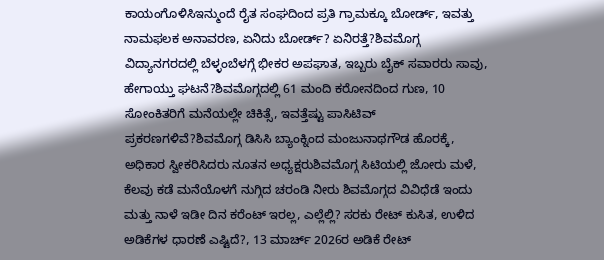ಕಾಯಂಗೊಳಿಸಿಇನ್ಮುಂದೆ ರೈತ ಸಂಘದಿಂದ ಪ್ರತಿ ಗ್ರಾಮಕ್ಕೂ ಬೋರ್ಡ್, ಇವತ್ತು ನಾಮಫಲಕ ಅನಾವರಣ, ಏನಿದು ಬೋರ್ಡ್? ಏನಿರತ್ತೆ?ಶಿವಮೊಗ್ಗ ವಿದ್ಯಾನಗರದಲ್ಲಿ ಬೆಳ್ಳಂಬೆಳಗ್ಗೆ ಭೀಕರ ಅಪಘಾತ, ಇಬ್ಬರು ಬೈಕ್ ಸವಾರರು ಸಾವು, ಹೇಗಾಯ್ತು ಘಟನೆ?ಶಿವಮೊಗ್ಗದಲ್ಲಿ 61 ಮಂದಿ ಕರೋನದಿಂದ ಗುಣ, 10 ಸೋಂಕಿತರಿಗೆ ಮನೆಯಲ್ಲೇ ಚಿಕಿತ್ಸೆ, ಇವತ್ತೆಷ್ಟು ಪಾಸಿಟಿವ್ ಪ್ರಕರಣಗಳಿವೆ?ಶಿವಮೊಗ್ಗ ಡಿಸಿಸಿ ಬ್ಯಾಂಕ್ನಿಂದ ಮಂಜುನಾಥಗೌಡ ಹೊರಕ್ಕೆ, ಅಧಿಕಾರ ಸ್ವೀಕರಿಸಿದರು ನೂತನ ಅಧ್ಯಕ್ಷರುಶಿವಮೊಗ್ಗ ಸಿಟಿಯಲ್ಲಿ ಜೋರು ಮಳೆ, ಕೆಲವು ಕಡೆ ಮನೆಯೊಳಗೆ ನುಗ್ಗಿದ ಚರಂಡಿ ನೀರು ಶಿವಮೊಗ್ಗದ ವಿವಿಧೆಡೆ ಇಂದು ಮತ್ತು ನಾಳೆ ಇಡೀ ದಿನ ಕರೆಂಟ್ ಇರಲ್ಲ, ಎಲ್ಲೆಲ್ಲಿ? ಸರಕು ರೇಟ್ ಕುಸಿತ, ಉಳಿದ ಅಡಿಕೆಗಳ ಧಾರಣೆ ಎಷ್ಟಿದೆ?, 13 ಮಾರ್ಚ್ 2026ರ ಅಡಿಕೆ ರೇಟ್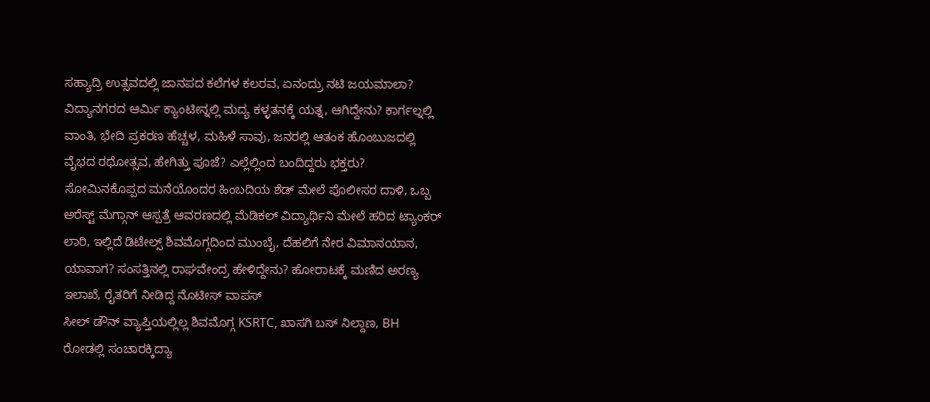ಸಹ್ಯಾದ್ರಿ ಉತ್ಸವದಲ್ಲಿ ಜಾನಪದ ಕಲೆಗಳ ಕಲರವ, ಏನಂದ್ರು ನಟಿ ಜಯಮಾಲಾ? ವಿದ್ಯಾನಗರದ ಆರ್ಮಿ ಕ್ಯಾಂಟೀನ್ನಲ್ಲಿ ಮದ್ಯ ಕಳ್ಳತನಕ್ಕೆ ಯತ್ನ, ಆಗಿದ್ದೇನು? ಕಾರ್ಗಲ್ನಲ್ಲಿ ವಾಂತಿ, ಭೇದಿ ಪ್ರಕರಣ ಹೆಚ್ಚಳ, ಮಹಿಳೆ ಸಾವು, ಜನರಲ್ಲಿ ಆತಂಕ ಹೊಂಬುಜದಲ್ಲಿ ವೈಭದ ರಥೋತ್ಸವ, ಹೇಗಿತ್ತು ಪೂಜೆ? ಎಲ್ಲೆಲ್ಲಿಂದ ಬಂದಿದ್ದರು ಭಕ್ತರು? ಸೋಮಿನಕೊಪ್ಪದ ಮನೆಯೊಂದರ ಹಿಂಬದಿಯ ಶೆಡ್ ಮೇಲೆ ಪೊಲೀಸರ ದಾಳಿ, ಒಬ್ಬ ಅರೆಸ್ಟ್ ಮೆಗ್ಗಾನ್ ಆಸ್ಪತ್ರೆ ಆವರಣದಲ್ಲಿ ಮೆಡಿಕಲ್ ವಿದ್ಯಾರ್ಥಿನಿ ಮೇಲೆ ಹರಿದ ಟ್ಯಾಂಕರ್ ಲಾರಿ, ಇಲ್ಲಿದೆ ಡಿಟೇಲ್ಸ್ ಶಿವಮೊಗ್ಗದಿಂದ ಮುಂಬೈ, ದೆಹಲಿಗೆ ನೇರ ವಿಮಾನಯಾನ, ಯಾವಾಗ? ಸಂಸತ್ತಿನಲ್ಲಿ ರಾಘವೇಂದ್ರ ಹೇಳಿದ್ದೇನು? ಹೋರಾಟಕ್ಕೆ ಮಣಿದ ಅರಣ್ಯ ಇಲಾಖೆ, ರೈತರಿಗೆ ನೀಡಿದ್ದ ನೊಟೀಸ್ ವಾಪಸ್
ಸೀಲ್ ಡೌನ್ ವ್ಯಾಪ್ತಿಯಲ್ಲಿಲ್ಲ ಶಿವಮೊಗ್ಗ KSRTC, ಖಾಸಗಿ ಬಸ್ ನಿಲ್ದಾಣ, BH ರೋಡಲ್ಲಿ ಸಂಚಾರಕ್ಕಿದ್ಯಾ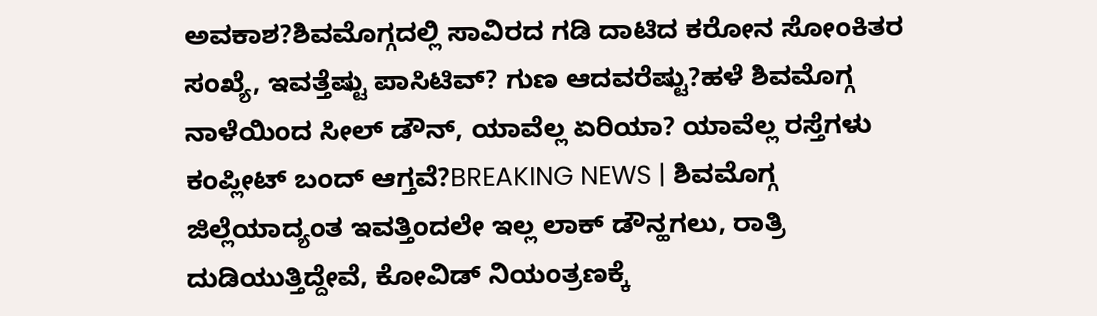ಅವಕಾಶ?ಶಿವಮೊಗ್ಗದಲ್ಲಿ ಸಾವಿರದ ಗಡಿ ದಾಟಿದ ಕರೋನ ಸೋಂಕಿತರ ಸಂಖ್ಯೆ, ಇವತ್ತೆಷ್ಟು ಪಾಸಿಟಿವ್? ಗುಣ ಆದವರೆಷ್ಟು?ಹಳೆ ಶಿವಮೊಗ್ಗ ನಾಳೆಯಿಂದ ಸೀಲ್ ಡೌನ್, ಯಾವೆಲ್ಲ ಏರಿಯಾ? ಯಾವೆಲ್ಲ ರಸ್ತೆಗಳು ಕಂಪ್ಲೀಟ್ ಬಂದ್ ಆಗ್ತವೆ?BREAKING NEWS | ಶಿವಮೊಗ್ಗ ಜಿಲ್ಲೆಯಾದ್ಯಂತ ಇವತ್ತಿಂದಲೇ ಇಲ್ಲ ಲಾಕ್ ಡೌನ್ಹಗಲು, ರಾತ್ರಿ ದುಡಿಯುತ್ತಿದ್ದೇವೆ, ಕೋವಿಡ್ ನಿಯಂತ್ರಣಕ್ಕೆ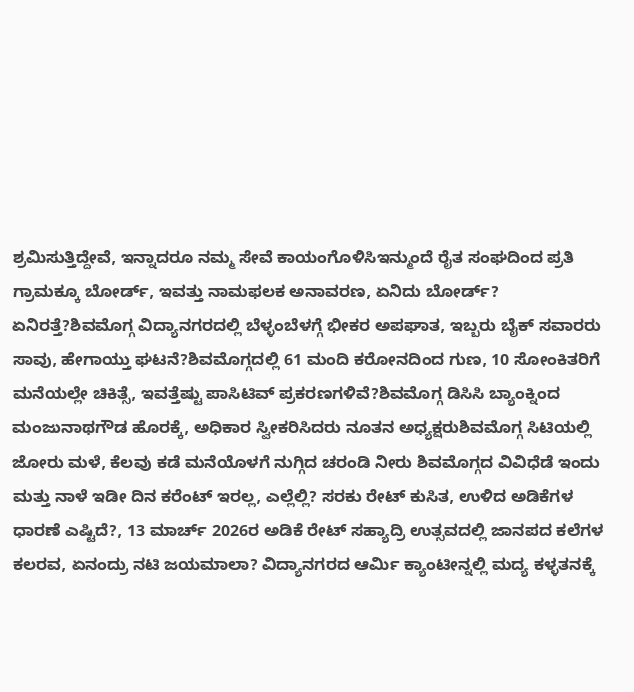ಶ್ರಮಿಸುತ್ತಿದ್ದೇವೆ, ಇನ್ನಾದರೂ ನಮ್ಮ ಸೇವೆ ಕಾಯಂಗೊಳಿಸಿಇನ್ಮುಂದೆ ರೈತ ಸಂಘದಿಂದ ಪ್ರತಿ ಗ್ರಾಮಕ್ಕೂ ಬೋರ್ಡ್, ಇವತ್ತು ನಾಮಫಲಕ ಅನಾವರಣ, ಏನಿದು ಬೋರ್ಡ್? ಏನಿರತ್ತೆ?ಶಿವಮೊಗ್ಗ ವಿದ್ಯಾನಗರದಲ್ಲಿ ಬೆಳ್ಳಂಬೆಳಗ್ಗೆ ಭೀಕರ ಅಪಘಾತ, ಇಬ್ಬರು ಬೈಕ್ ಸವಾರರು ಸಾವು, ಹೇಗಾಯ್ತು ಘಟನೆ?ಶಿವಮೊಗ್ಗದಲ್ಲಿ 61 ಮಂದಿ ಕರೋನದಿಂದ ಗುಣ, 10 ಸೋಂಕಿತರಿಗೆ ಮನೆಯಲ್ಲೇ ಚಿಕಿತ್ಸೆ, ಇವತ್ತೆಷ್ಟು ಪಾಸಿಟಿವ್ ಪ್ರಕರಣಗಳಿವೆ?ಶಿವಮೊಗ್ಗ ಡಿಸಿಸಿ ಬ್ಯಾಂಕ್ನಿಂದ ಮಂಜುನಾಥಗೌಡ ಹೊರಕ್ಕೆ, ಅಧಿಕಾರ ಸ್ವೀಕರಿಸಿದರು ನೂತನ ಅಧ್ಯಕ್ಷರುಶಿವಮೊಗ್ಗ ಸಿಟಿಯಲ್ಲಿ ಜೋರು ಮಳೆ, ಕೆಲವು ಕಡೆ ಮನೆಯೊಳಗೆ ನುಗ್ಗಿದ ಚರಂಡಿ ನೀರು ಶಿವಮೊಗ್ಗದ ವಿವಿಧೆಡೆ ಇಂದು ಮತ್ತು ನಾಳೆ ಇಡೀ ದಿನ ಕರೆಂಟ್ ಇರಲ್ಲ, ಎಲ್ಲೆಲ್ಲಿ? ಸರಕು ರೇಟ್ ಕುಸಿತ, ಉಳಿದ ಅಡಿಕೆಗಳ ಧಾರಣೆ ಎಷ್ಟಿದೆ?, 13 ಮಾರ್ಚ್ 2026ರ ಅಡಿಕೆ ರೇಟ್ ಸಹ್ಯಾದ್ರಿ ಉತ್ಸವದಲ್ಲಿ ಜಾನಪದ ಕಲೆಗಳ ಕಲರವ, ಏನಂದ್ರು ನಟಿ ಜಯಮಾಲಾ? ವಿದ್ಯಾನಗರದ ಆರ್ಮಿ ಕ್ಯಾಂಟೀನ್ನಲ್ಲಿ ಮದ್ಯ ಕಳ್ಳತನಕ್ಕೆ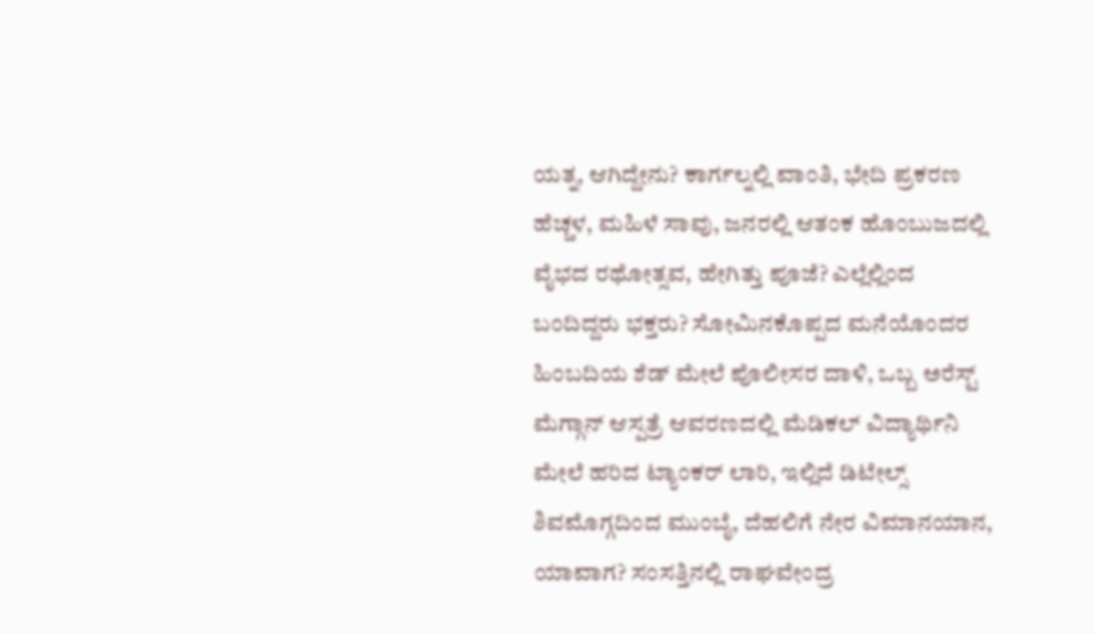ಯತ್ನ, ಆಗಿದ್ದೇನು? ಕಾರ್ಗಲ್ನಲ್ಲಿ ವಾಂತಿ, ಭೇದಿ ಪ್ರಕರಣ ಹೆಚ್ಚಳ, ಮಹಿಳೆ ಸಾವು, ಜನರಲ್ಲಿ ಆತಂಕ ಹೊಂಬುಜದಲ್ಲಿ ವೈಭದ ರಥೋತ್ಸವ, ಹೇಗಿತ್ತು ಪೂಜೆ? ಎಲ್ಲೆಲ್ಲಿಂದ ಬಂದಿದ್ದರು ಭಕ್ತರು? ಸೋಮಿನಕೊಪ್ಪದ ಮನೆಯೊಂದರ ಹಿಂಬದಿಯ ಶೆಡ್ ಮೇಲೆ ಪೊಲೀಸರ ದಾಳಿ, ಒಬ್ಬ ಅರೆಸ್ಟ್ ಮೆಗ್ಗಾನ್ ಆಸ್ಪತ್ರೆ ಆವರಣದಲ್ಲಿ ಮೆಡಿಕಲ್ ವಿದ್ಯಾರ್ಥಿನಿ ಮೇಲೆ ಹರಿದ ಟ್ಯಾಂಕರ್ ಲಾರಿ, ಇಲ್ಲಿದೆ ಡಿಟೇಲ್ಸ್ ಶಿವಮೊಗ್ಗದಿಂದ ಮುಂಬೈ, ದೆಹಲಿಗೆ ನೇರ ವಿಮಾನಯಾನ, ಯಾವಾಗ? ಸಂಸತ್ತಿನಲ್ಲಿ ರಾಘವೇಂದ್ರ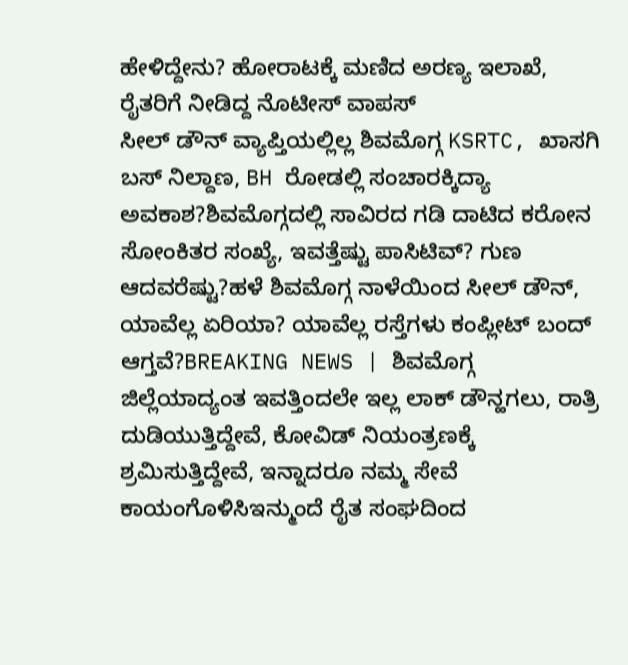ಹೇಳಿದ್ದೇನು? ಹೋರಾಟಕ್ಕೆ ಮಣಿದ ಅರಣ್ಯ ಇಲಾಖೆ, ರೈತರಿಗೆ ನೀಡಿದ್ದ ನೊಟೀಸ್ ವಾಪಸ್
ಸೀಲ್ ಡೌನ್ ವ್ಯಾಪ್ತಿಯಲ್ಲಿಲ್ಲ ಶಿವಮೊಗ್ಗ KSRTC, ಖಾಸಗಿ ಬಸ್ ನಿಲ್ದಾಣ, BH ರೋಡಲ್ಲಿ ಸಂಚಾರಕ್ಕಿದ್ಯಾ ಅವಕಾಶ?ಶಿವಮೊಗ್ಗದಲ್ಲಿ ಸಾವಿರದ ಗಡಿ ದಾಟಿದ ಕರೋನ ಸೋಂಕಿತರ ಸಂಖ್ಯೆ, ಇವತ್ತೆಷ್ಟು ಪಾಸಿಟಿವ್? ಗುಣ ಆದವರೆಷ್ಟು?ಹಳೆ ಶಿವಮೊಗ್ಗ ನಾಳೆಯಿಂದ ಸೀಲ್ ಡೌನ್, ಯಾವೆಲ್ಲ ಏರಿಯಾ? ಯಾವೆಲ್ಲ ರಸ್ತೆಗಳು ಕಂಪ್ಲೀಟ್ ಬಂದ್ ಆಗ್ತವೆ?BREAKING NEWS | ಶಿವಮೊಗ್ಗ ಜಿಲ್ಲೆಯಾದ್ಯಂತ ಇವತ್ತಿಂದಲೇ ಇಲ್ಲ ಲಾಕ್ ಡೌನ್ಹಗಲು, ರಾತ್ರಿ ದುಡಿಯುತ್ತಿದ್ದೇವೆ, ಕೋವಿಡ್ ನಿಯಂತ್ರಣಕ್ಕೆ ಶ್ರಮಿಸುತ್ತಿದ್ದೇವೆ, ಇನ್ನಾದರೂ ನಮ್ಮ ಸೇವೆ ಕಾಯಂಗೊಳಿಸಿಇನ್ಮುಂದೆ ರೈತ ಸಂಘದಿಂದ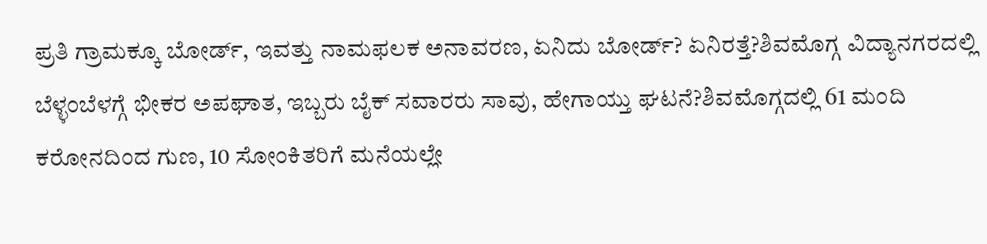ಪ್ರತಿ ಗ್ರಾಮಕ್ಕೂ ಬೋರ್ಡ್, ಇವತ್ತು ನಾಮಫಲಕ ಅನಾವರಣ, ಏನಿದು ಬೋರ್ಡ್? ಏನಿರತ್ತೆ?ಶಿವಮೊಗ್ಗ ವಿದ್ಯಾನಗರದಲ್ಲಿ ಬೆಳ್ಳಂಬೆಳಗ್ಗೆ ಭೀಕರ ಅಪಘಾತ, ಇಬ್ಬರು ಬೈಕ್ ಸವಾರರು ಸಾವು, ಹೇಗಾಯ್ತು ಘಟನೆ?ಶಿವಮೊಗ್ಗದಲ್ಲಿ 61 ಮಂದಿ ಕರೋನದಿಂದ ಗುಣ, 10 ಸೋಂಕಿತರಿಗೆ ಮನೆಯಲ್ಲೇ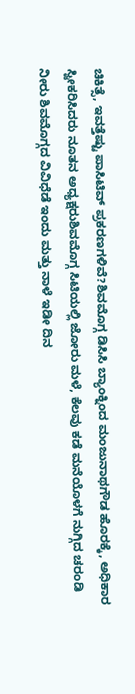ಚಿಕಿತ್ಸೆ, ಇವತ್ತೆಷ್ಟು ಪಾಸಿಟಿವ್ ಪ್ರಕರಣಗಳಿವೆ?ಶಿವಮೊಗ್ಗ ಡಿಸಿಸಿ ಬ್ಯಾಂಕ್ನಿಂದ ಮಂಜುನಾಥಗೌಡ ಹೊರಕ್ಕೆ, ಅಧಿಕಾರ ಸ್ವೀಕರಿಸಿದರು ನೂತನ ಅಧ್ಯಕ್ಷರುಶಿವಮೊಗ್ಗ ಸಿಟಿಯಲ್ಲಿ ಜೋರು ಮಳೆ, ಕೆಲವು ಕಡೆ ಮನೆಯೊಳಗೆ ನುಗ್ಗಿದ ಚರಂಡಿ ನೀರು ಶಿವಮೊಗ್ಗದ ವಿವಿಧೆಡೆ ಇಂದು ಮತ್ತು ನಾಳೆ ಇಡೀ ದಿನ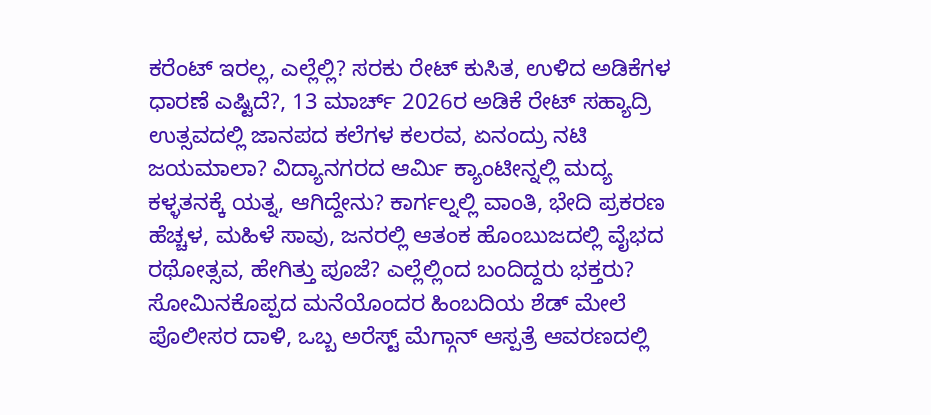ಕರೆಂಟ್ ಇರಲ್ಲ, ಎಲ್ಲೆಲ್ಲಿ? ಸರಕು ರೇಟ್ ಕುಸಿತ, ಉಳಿದ ಅಡಿಕೆಗಳ ಧಾರಣೆ ಎಷ್ಟಿದೆ?, 13 ಮಾರ್ಚ್ 2026ರ ಅಡಿಕೆ ರೇಟ್ ಸಹ್ಯಾದ್ರಿ ಉತ್ಸವದಲ್ಲಿ ಜಾನಪದ ಕಲೆಗಳ ಕಲರವ, ಏನಂದ್ರು ನಟಿ ಜಯಮಾಲಾ? ವಿದ್ಯಾನಗರದ ಆರ್ಮಿ ಕ್ಯಾಂಟೀನ್ನಲ್ಲಿ ಮದ್ಯ ಕಳ್ಳತನಕ್ಕೆ ಯತ್ನ, ಆಗಿದ್ದೇನು? ಕಾರ್ಗಲ್ನಲ್ಲಿ ವಾಂತಿ, ಭೇದಿ ಪ್ರಕರಣ ಹೆಚ್ಚಳ, ಮಹಿಳೆ ಸಾವು, ಜನರಲ್ಲಿ ಆತಂಕ ಹೊಂಬುಜದಲ್ಲಿ ವೈಭದ ರಥೋತ್ಸವ, ಹೇಗಿತ್ತು ಪೂಜೆ? ಎಲ್ಲೆಲ್ಲಿಂದ ಬಂದಿದ್ದರು ಭಕ್ತರು? ಸೋಮಿನಕೊಪ್ಪದ ಮನೆಯೊಂದರ ಹಿಂಬದಿಯ ಶೆಡ್ ಮೇಲೆ ಪೊಲೀಸರ ದಾಳಿ, ಒಬ್ಬ ಅರೆಸ್ಟ್ ಮೆಗ್ಗಾನ್ ಆಸ್ಪತ್ರೆ ಆವರಣದಲ್ಲಿ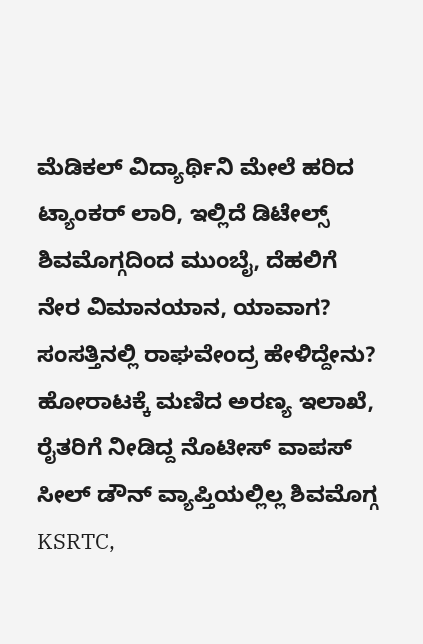ಮೆಡಿಕಲ್ ವಿದ್ಯಾರ್ಥಿನಿ ಮೇಲೆ ಹರಿದ ಟ್ಯಾಂಕರ್ ಲಾರಿ, ಇಲ್ಲಿದೆ ಡಿಟೇಲ್ಸ್ ಶಿವಮೊಗ್ಗದಿಂದ ಮುಂಬೈ, ದೆಹಲಿಗೆ ನೇರ ವಿಮಾನಯಾನ, ಯಾವಾಗ? ಸಂಸತ್ತಿನಲ್ಲಿ ರಾಘವೇಂದ್ರ ಹೇಳಿದ್ದೇನು? ಹೋರಾಟಕ್ಕೆ ಮಣಿದ ಅರಣ್ಯ ಇಲಾಖೆ, ರೈತರಿಗೆ ನೀಡಿದ್ದ ನೊಟೀಸ್ ವಾಪಸ್
ಸೀಲ್ ಡೌನ್ ವ್ಯಾಪ್ತಿಯಲ್ಲಿಲ್ಲ ಶಿವಮೊಗ್ಗ KSRTC,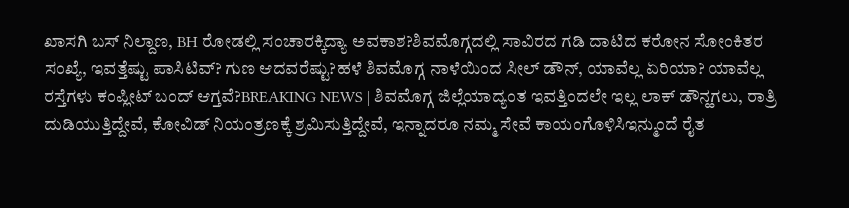ಖಾಸಗಿ ಬಸ್ ನಿಲ್ದಾಣ, BH ರೋಡಲ್ಲಿ ಸಂಚಾರಕ್ಕಿದ್ಯಾ ಅವಕಾಶ?ಶಿವಮೊಗ್ಗದಲ್ಲಿ ಸಾವಿರದ ಗಡಿ ದಾಟಿದ ಕರೋನ ಸೋಂಕಿತರ ಸಂಖ್ಯೆ, ಇವತ್ತೆಷ್ಟು ಪಾಸಿಟಿವ್? ಗುಣ ಆದವರೆಷ್ಟು?ಹಳೆ ಶಿವಮೊಗ್ಗ ನಾಳೆಯಿಂದ ಸೀಲ್ ಡೌನ್, ಯಾವೆಲ್ಲ ಏರಿಯಾ? ಯಾವೆಲ್ಲ ರಸ್ತೆಗಳು ಕಂಪ್ಲೀಟ್ ಬಂದ್ ಆಗ್ತವೆ?BREAKING NEWS | ಶಿವಮೊಗ್ಗ ಜಿಲ್ಲೆಯಾದ್ಯಂತ ಇವತ್ತಿಂದಲೇ ಇಲ್ಲ ಲಾಕ್ ಡೌನ್ಹಗಲು, ರಾತ್ರಿ ದುಡಿಯುತ್ತಿದ್ದೇವೆ, ಕೋವಿಡ್ ನಿಯಂತ್ರಣಕ್ಕೆ ಶ್ರಮಿಸುತ್ತಿದ್ದೇವೆ, ಇನ್ನಾದರೂ ನಮ್ಮ ಸೇವೆ ಕಾಯಂಗೊಳಿಸಿಇನ್ಮುಂದೆ ರೈತ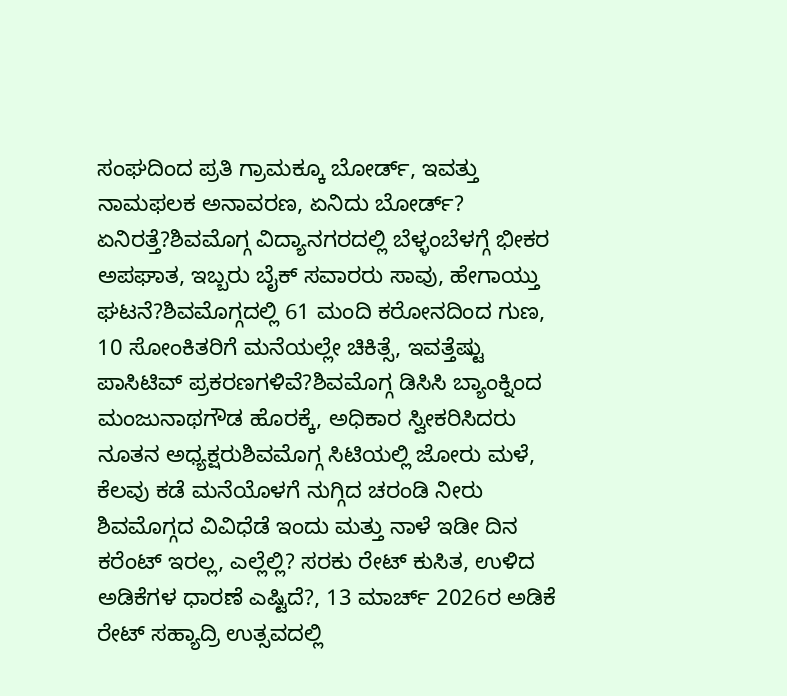ಸಂಘದಿಂದ ಪ್ರತಿ ಗ್ರಾಮಕ್ಕೂ ಬೋರ್ಡ್, ಇವತ್ತು ನಾಮಫಲಕ ಅನಾವರಣ, ಏನಿದು ಬೋರ್ಡ್? ಏನಿರತ್ತೆ?ಶಿವಮೊಗ್ಗ ವಿದ್ಯಾನಗರದಲ್ಲಿ ಬೆಳ್ಳಂಬೆಳಗ್ಗೆ ಭೀಕರ ಅಪಘಾತ, ಇಬ್ಬರು ಬೈಕ್ ಸವಾರರು ಸಾವು, ಹೇಗಾಯ್ತು ಘಟನೆ?ಶಿವಮೊಗ್ಗದಲ್ಲಿ 61 ಮಂದಿ ಕರೋನದಿಂದ ಗುಣ, 10 ಸೋಂಕಿತರಿಗೆ ಮನೆಯಲ್ಲೇ ಚಿಕಿತ್ಸೆ, ಇವತ್ತೆಷ್ಟು ಪಾಸಿಟಿವ್ ಪ್ರಕರಣಗಳಿವೆ?ಶಿವಮೊಗ್ಗ ಡಿಸಿಸಿ ಬ್ಯಾಂಕ್ನಿಂದ ಮಂಜುನಾಥಗೌಡ ಹೊರಕ್ಕೆ, ಅಧಿಕಾರ ಸ್ವೀಕರಿಸಿದರು ನೂತನ ಅಧ್ಯಕ್ಷರುಶಿವಮೊಗ್ಗ ಸಿಟಿಯಲ್ಲಿ ಜೋರು ಮಳೆ, ಕೆಲವು ಕಡೆ ಮನೆಯೊಳಗೆ ನುಗ್ಗಿದ ಚರಂಡಿ ನೀರು ಶಿವಮೊಗ್ಗದ ವಿವಿಧೆಡೆ ಇಂದು ಮತ್ತು ನಾಳೆ ಇಡೀ ದಿನ ಕರೆಂಟ್ ಇರಲ್ಲ, ಎಲ್ಲೆಲ್ಲಿ? ಸರಕು ರೇಟ್ ಕುಸಿತ, ಉಳಿದ ಅಡಿಕೆಗಳ ಧಾರಣೆ ಎಷ್ಟಿದೆ?, 13 ಮಾರ್ಚ್ 2026ರ ಅಡಿಕೆ ರೇಟ್ ಸಹ್ಯಾದ್ರಿ ಉತ್ಸವದಲ್ಲಿ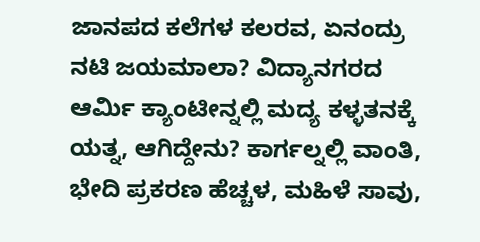ಜಾನಪದ ಕಲೆಗಳ ಕಲರವ, ಏನಂದ್ರು ನಟಿ ಜಯಮಾಲಾ? ವಿದ್ಯಾನಗರದ ಆರ್ಮಿ ಕ್ಯಾಂಟೀನ್ನಲ್ಲಿ ಮದ್ಯ ಕಳ್ಳತನಕ್ಕೆ ಯತ್ನ, ಆಗಿದ್ದೇನು? ಕಾರ್ಗಲ್ನಲ್ಲಿ ವಾಂತಿ, ಭೇದಿ ಪ್ರಕರಣ ಹೆಚ್ಚಳ, ಮಹಿಳೆ ಸಾವು,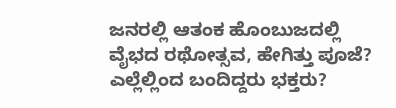ಜನರಲ್ಲಿ ಆತಂಕ ಹೊಂಬುಜದಲ್ಲಿ ವೈಭದ ರಥೋತ್ಸವ, ಹೇಗಿತ್ತು ಪೂಜೆ? ಎಲ್ಲೆಲ್ಲಿಂದ ಬಂದಿದ್ದರು ಭಕ್ತರು?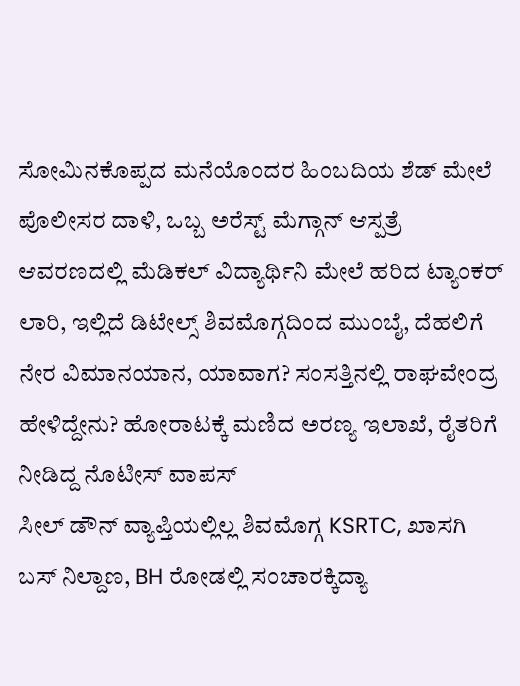ಸೋಮಿನಕೊಪ್ಪದ ಮನೆಯೊಂದರ ಹಿಂಬದಿಯ ಶೆಡ್ ಮೇಲೆ ಪೊಲೀಸರ ದಾಳಿ, ಒಬ್ಬ ಅರೆಸ್ಟ್ ಮೆಗ್ಗಾನ್ ಆಸ್ಪತ್ರೆ ಆವರಣದಲ್ಲಿ ಮೆಡಿಕಲ್ ವಿದ್ಯಾರ್ಥಿನಿ ಮೇಲೆ ಹರಿದ ಟ್ಯಾಂಕರ್ ಲಾರಿ, ಇಲ್ಲಿದೆ ಡಿಟೇಲ್ಸ್ ಶಿವಮೊಗ್ಗದಿಂದ ಮುಂಬೈ, ದೆಹಲಿಗೆ ನೇರ ವಿಮಾನಯಾನ, ಯಾವಾಗ? ಸಂಸತ್ತಿನಲ್ಲಿ ರಾಘವೇಂದ್ರ ಹೇಳಿದ್ದೇನು? ಹೋರಾಟಕ್ಕೆ ಮಣಿದ ಅರಣ್ಯ ಇಲಾಖೆ, ರೈತರಿಗೆ ನೀಡಿದ್ದ ನೊಟೀಸ್ ವಾಪಸ್
ಸೀಲ್ ಡೌನ್ ವ್ಯಾಪ್ತಿಯಲ್ಲಿಲ್ಲ ಶಿವಮೊಗ್ಗ KSRTC, ಖಾಸಗಿ ಬಸ್ ನಿಲ್ದಾಣ, BH ರೋಡಲ್ಲಿ ಸಂಚಾರಕ್ಕಿದ್ಯಾ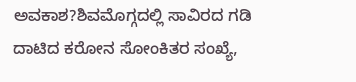ಅವಕಾಶ?ಶಿವಮೊಗ್ಗದಲ್ಲಿ ಸಾವಿರದ ಗಡಿ ದಾಟಿದ ಕರೋನ ಸೋಂಕಿತರ ಸಂಖ್ಯೆ,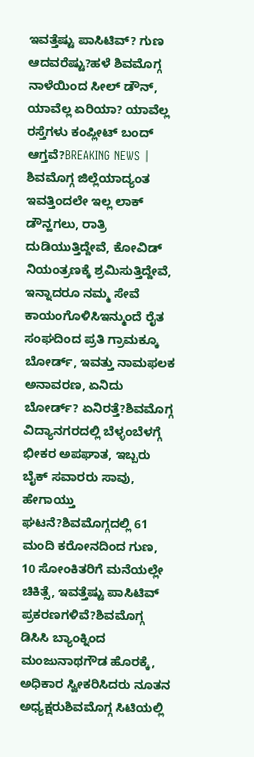ಇವತ್ತೆಷ್ಟು ಪಾಸಿಟಿವ್? ಗುಣ ಆದವರೆಷ್ಟು?ಹಳೆ ಶಿವಮೊಗ್ಗ ನಾಳೆಯಿಂದ ಸೀಲ್ ಡೌನ್, ಯಾವೆಲ್ಲ ಏರಿಯಾ? ಯಾವೆಲ್ಲ ರಸ್ತೆಗಳು ಕಂಪ್ಲೀಟ್ ಬಂದ್ ಆಗ್ತವೆ?BREAKING NEWS | ಶಿವಮೊಗ್ಗ ಜಿಲ್ಲೆಯಾದ್ಯಂತ ಇವತ್ತಿಂದಲೇ ಇಲ್ಲ ಲಾಕ್ ಡೌನ್ಹಗಲು, ರಾತ್ರಿ ದುಡಿಯುತ್ತಿದ್ದೇವೆ, ಕೋವಿಡ್ ನಿಯಂತ್ರಣಕ್ಕೆ ಶ್ರಮಿಸುತ್ತಿದ್ದೇವೆ, ಇನ್ನಾದರೂ ನಮ್ಮ ಸೇವೆ ಕಾಯಂಗೊಳಿಸಿಇನ್ಮುಂದೆ ರೈತ ಸಂಘದಿಂದ ಪ್ರತಿ ಗ್ರಾಮಕ್ಕೂ ಬೋರ್ಡ್, ಇವತ್ತು ನಾಮಫಲಕ ಅನಾವರಣ, ಏನಿದು ಬೋರ್ಡ್? ಏನಿರತ್ತೆ?ಶಿವಮೊಗ್ಗ ವಿದ್ಯಾನಗರದಲ್ಲಿ ಬೆಳ್ಳಂಬೆಳಗ್ಗೆ ಭೀಕರ ಅಪಘಾತ, ಇಬ್ಬರು ಬೈಕ್ ಸವಾರರು ಸಾವು, ಹೇಗಾಯ್ತು ಘಟನೆ?ಶಿವಮೊಗ್ಗದಲ್ಲಿ 61 ಮಂದಿ ಕರೋನದಿಂದ ಗುಣ, 10 ಸೋಂಕಿತರಿಗೆ ಮನೆಯಲ್ಲೇ ಚಿಕಿತ್ಸೆ, ಇವತ್ತೆಷ್ಟು ಪಾಸಿಟಿವ್ ಪ್ರಕರಣಗಳಿವೆ?ಶಿವಮೊಗ್ಗ ಡಿಸಿಸಿ ಬ್ಯಾಂಕ್ನಿಂದ ಮಂಜುನಾಥಗೌಡ ಹೊರಕ್ಕೆ, ಅಧಿಕಾರ ಸ್ವೀಕರಿಸಿದರು ನೂತನ ಅಧ್ಯಕ್ಷರುಶಿವಮೊಗ್ಗ ಸಿಟಿಯಲ್ಲಿ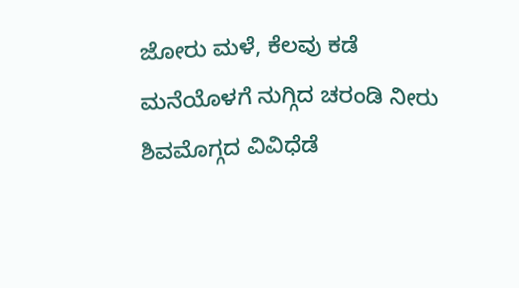ಜೋರು ಮಳೆ, ಕೆಲವು ಕಡೆ ಮನೆಯೊಳಗೆ ನುಗ್ಗಿದ ಚರಂಡಿ ನೀರು ಶಿವಮೊಗ್ಗದ ವಿವಿಧೆಡೆ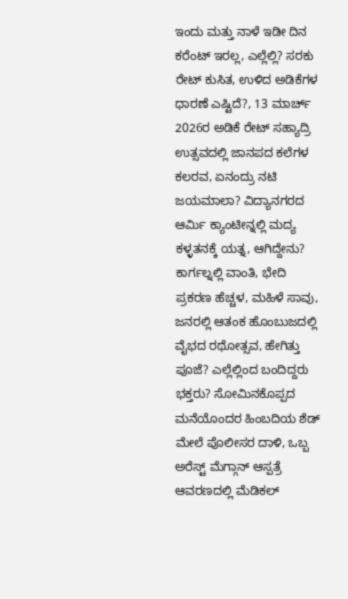ಇಂದು ಮತ್ತು ನಾಳೆ ಇಡೀ ದಿನ ಕರೆಂಟ್ ಇರಲ್ಲ, ಎಲ್ಲೆಲ್ಲಿ? ಸರಕು ರೇಟ್ ಕುಸಿತ, ಉಳಿದ ಅಡಿಕೆಗಳ ಧಾರಣೆ ಎಷ್ಟಿದೆ?, 13 ಮಾರ್ಚ್ 2026ರ ಅಡಿಕೆ ರೇಟ್ ಸಹ್ಯಾದ್ರಿ ಉತ್ಸವದಲ್ಲಿ ಜಾನಪದ ಕಲೆಗಳ ಕಲರವ, ಏನಂದ್ರು ನಟಿ ಜಯಮಾಲಾ? ವಿದ್ಯಾನಗರದ ಆರ್ಮಿ ಕ್ಯಾಂಟೀನ್ನಲ್ಲಿ ಮದ್ಯ ಕಳ್ಳತನಕ್ಕೆ ಯತ್ನ, ಆಗಿದ್ದೇನು? ಕಾರ್ಗಲ್ನಲ್ಲಿ ವಾಂತಿ, ಭೇದಿ ಪ್ರಕರಣ ಹೆಚ್ಚಳ, ಮಹಿಳೆ ಸಾವು, ಜನರಲ್ಲಿ ಆತಂಕ ಹೊಂಬುಜದಲ್ಲಿ ವೈಭದ ರಥೋತ್ಸವ, ಹೇಗಿತ್ತು ಪೂಜೆ? ಎಲ್ಲೆಲ್ಲಿಂದ ಬಂದಿದ್ದರು ಭಕ್ತರು? ಸೋಮಿನಕೊಪ್ಪದ ಮನೆಯೊಂದರ ಹಿಂಬದಿಯ ಶೆಡ್ ಮೇಲೆ ಪೊಲೀಸರ ದಾಳಿ, ಒಬ್ಬ ಅರೆಸ್ಟ್ ಮೆಗ್ಗಾನ್ ಆಸ್ಪತ್ರೆ ಆವರಣದಲ್ಲಿ ಮೆಡಿಕಲ್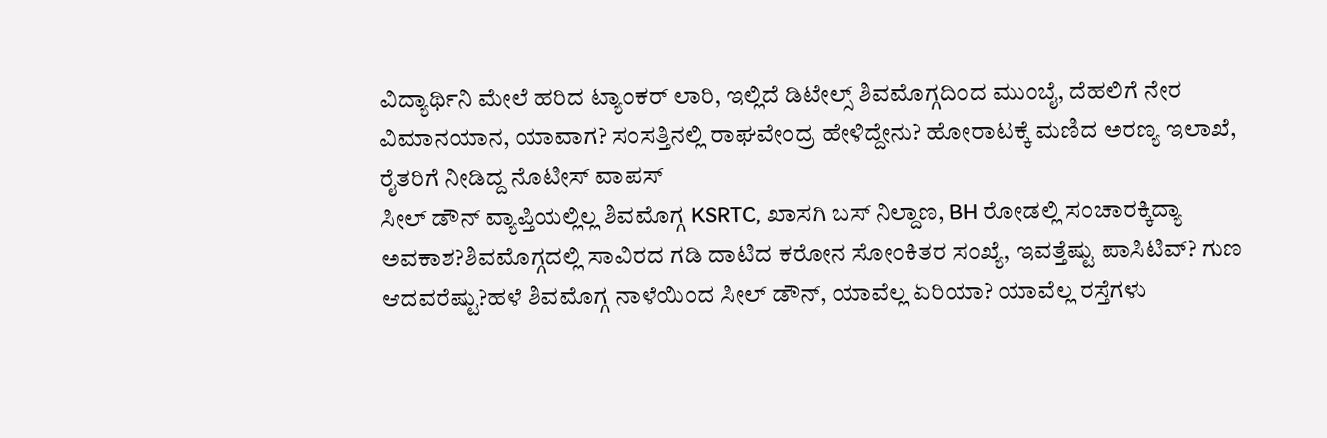ವಿದ್ಯಾರ್ಥಿನಿ ಮೇಲೆ ಹರಿದ ಟ್ಯಾಂಕರ್ ಲಾರಿ, ಇಲ್ಲಿದೆ ಡಿಟೇಲ್ಸ್ ಶಿವಮೊಗ್ಗದಿಂದ ಮುಂಬೈ, ದೆಹಲಿಗೆ ನೇರ ವಿಮಾನಯಾನ, ಯಾವಾಗ? ಸಂಸತ್ತಿನಲ್ಲಿ ರಾಘವೇಂದ್ರ ಹೇಳಿದ್ದೇನು? ಹೋರಾಟಕ್ಕೆ ಮಣಿದ ಅರಣ್ಯ ಇಲಾಖೆ, ರೈತರಿಗೆ ನೀಡಿದ್ದ ನೊಟೀಸ್ ವಾಪಸ್
ಸೀಲ್ ಡೌನ್ ವ್ಯಾಪ್ತಿಯಲ್ಲಿಲ್ಲ ಶಿವಮೊಗ್ಗ KSRTC, ಖಾಸಗಿ ಬಸ್ ನಿಲ್ದಾಣ, BH ರೋಡಲ್ಲಿ ಸಂಚಾರಕ್ಕಿದ್ಯಾ ಅವಕಾಶ?ಶಿವಮೊಗ್ಗದಲ್ಲಿ ಸಾವಿರದ ಗಡಿ ದಾಟಿದ ಕರೋನ ಸೋಂಕಿತರ ಸಂಖ್ಯೆ, ಇವತ್ತೆಷ್ಟು ಪಾಸಿಟಿವ್? ಗುಣ ಆದವರೆಷ್ಟು?ಹಳೆ ಶಿವಮೊಗ್ಗ ನಾಳೆಯಿಂದ ಸೀಲ್ ಡೌನ್, ಯಾವೆಲ್ಲ ಏರಿಯಾ? ಯಾವೆಲ್ಲ ರಸ್ತೆಗಳು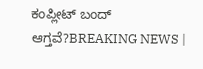ಕಂಪ್ಲೀಟ್ ಬಂದ್ ಆಗ್ತವೆ?BREAKING NEWS |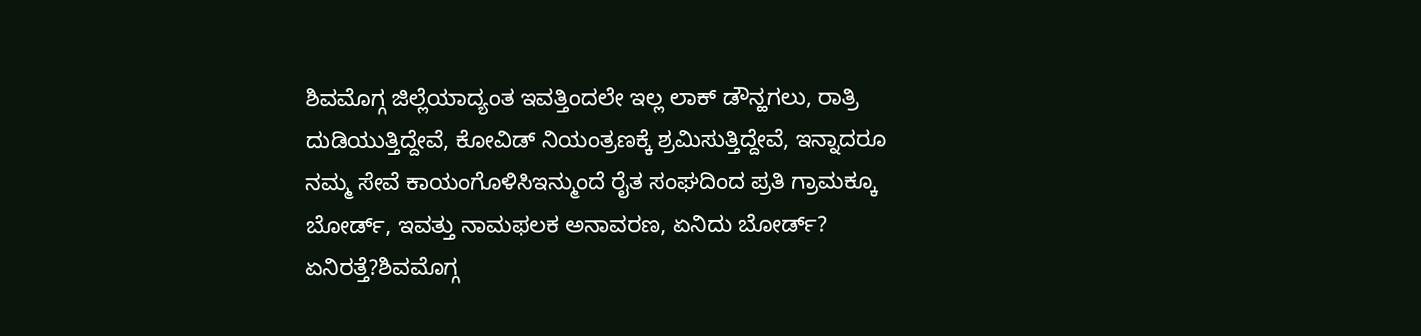ಶಿವಮೊಗ್ಗ ಜಿಲ್ಲೆಯಾದ್ಯಂತ ಇವತ್ತಿಂದಲೇ ಇಲ್ಲ ಲಾಕ್ ಡೌನ್ಹಗಲು, ರಾತ್ರಿ ದುಡಿಯುತ್ತಿದ್ದೇವೆ, ಕೋವಿಡ್ ನಿಯಂತ್ರಣಕ್ಕೆ ಶ್ರಮಿಸುತ್ತಿದ್ದೇವೆ, ಇನ್ನಾದರೂ ನಮ್ಮ ಸೇವೆ ಕಾಯಂಗೊಳಿಸಿಇನ್ಮುಂದೆ ರೈತ ಸಂಘದಿಂದ ಪ್ರತಿ ಗ್ರಾಮಕ್ಕೂ ಬೋರ್ಡ್, ಇವತ್ತು ನಾಮಫಲಕ ಅನಾವರಣ, ಏನಿದು ಬೋರ್ಡ್? ಏನಿರತ್ತೆ?ಶಿವಮೊಗ್ಗ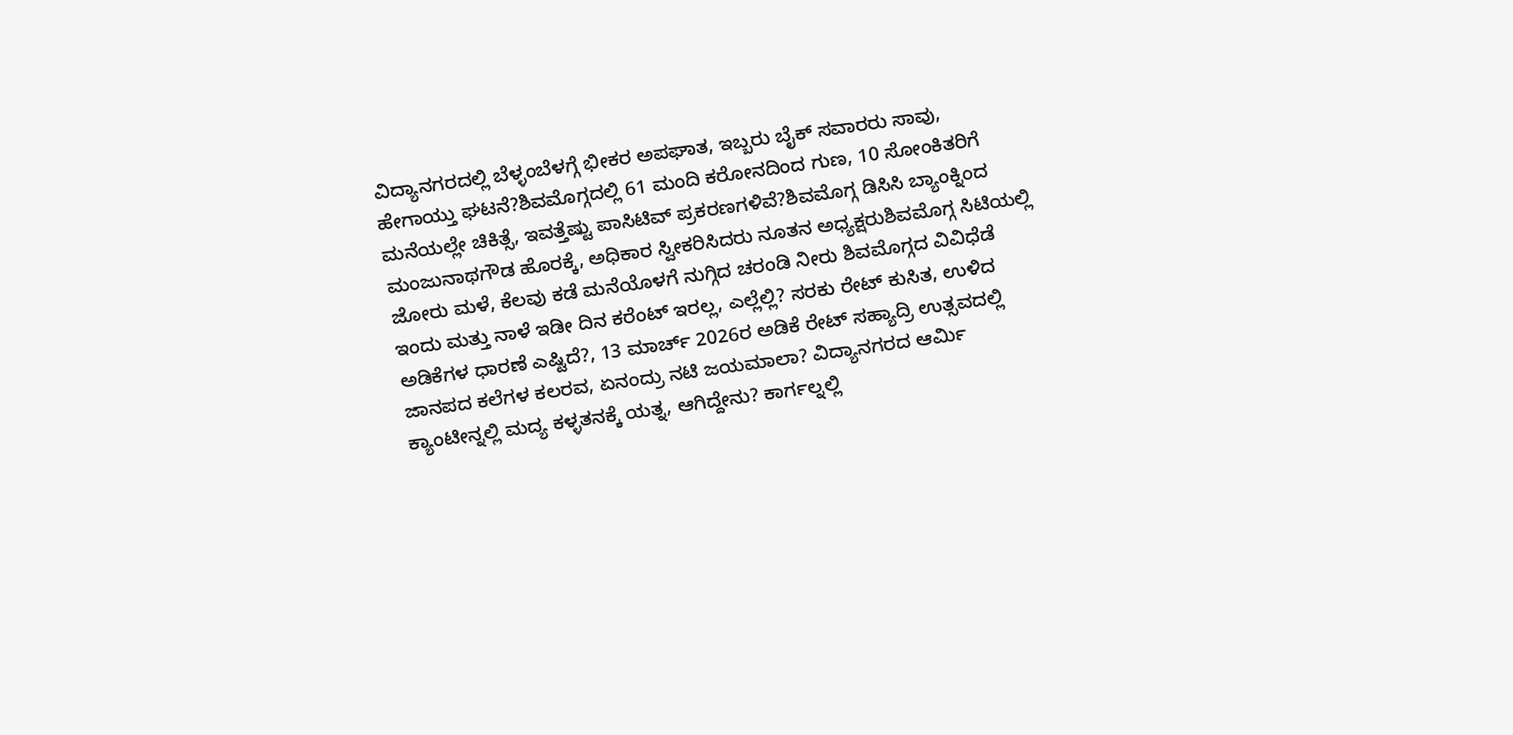ವಿದ್ಯಾನಗರದಲ್ಲಿ ಬೆಳ್ಳಂಬೆಳಗ್ಗೆ ಭೀಕರ ಅಪಘಾತ, ಇಬ್ಬರು ಬೈಕ್ ಸವಾರರು ಸಾವು, ಹೇಗಾಯ್ತು ಘಟನೆ?ಶಿವಮೊಗ್ಗದಲ್ಲಿ 61 ಮಂದಿ ಕರೋನದಿಂದ ಗುಣ, 10 ಸೋಂಕಿತರಿಗೆ ಮನೆಯಲ್ಲೇ ಚಿಕಿತ್ಸೆ, ಇವತ್ತೆಷ್ಟು ಪಾಸಿಟಿವ್ ಪ್ರಕರಣಗಳಿವೆ?ಶಿವಮೊಗ್ಗ ಡಿಸಿಸಿ ಬ್ಯಾಂಕ್ನಿಂದ ಮಂಜುನಾಥಗೌಡ ಹೊರಕ್ಕೆ, ಅಧಿಕಾರ ಸ್ವೀಕರಿಸಿದರು ನೂತನ ಅಧ್ಯಕ್ಷರುಶಿವಮೊಗ್ಗ ಸಿಟಿಯಲ್ಲಿ ಜೋರು ಮಳೆ, ಕೆಲವು ಕಡೆ ಮನೆಯೊಳಗೆ ನುಗ್ಗಿದ ಚರಂಡಿ ನೀರು ಶಿವಮೊಗ್ಗದ ವಿವಿಧೆಡೆ ಇಂದು ಮತ್ತು ನಾಳೆ ಇಡೀ ದಿನ ಕರೆಂಟ್ ಇರಲ್ಲ, ಎಲ್ಲೆಲ್ಲಿ? ಸರಕು ರೇಟ್ ಕುಸಿತ, ಉಳಿದ ಅಡಿಕೆಗಳ ಧಾರಣೆ ಎಷ್ಟಿದೆ?, 13 ಮಾರ್ಚ್ 2026ರ ಅಡಿಕೆ ರೇಟ್ ಸಹ್ಯಾದ್ರಿ ಉತ್ಸವದಲ್ಲಿ ಜಾನಪದ ಕಲೆಗಳ ಕಲರವ, ಏನಂದ್ರು ನಟಿ ಜಯಮಾಲಾ? ವಿದ್ಯಾನಗರದ ಆರ್ಮಿ ಕ್ಯಾಂಟೀನ್ನಲ್ಲಿ ಮದ್ಯ ಕಳ್ಳತನಕ್ಕೆ ಯತ್ನ, ಆಗಿದ್ದೇನು? ಕಾರ್ಗಲ್ನಲ್ಲಿ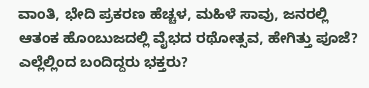ವಾಂತಿ, ಭೇದಿ ಪ್ರಕರಣ ಹೆಚ್ಚಳ, ಮಹಿಳೆ ಸಾವು, ಜನರಲ್ಲಿ ಆತಂಕ ಹೊಂಬುಜದಲ್ಲಿ ವೈಭದ ರಥೋತ್ಸವ, ಹೇಗಿತ್ತು ಪೂಜೆ? ಎಲ್ಲೆಲ್ಲಿಂದ ಬಂದಿದ್ದರು ಭಕ್ತರು?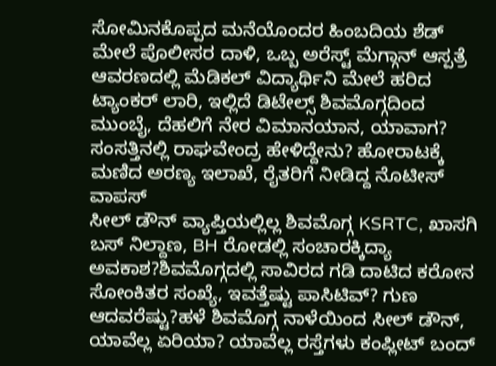ಸೋಮಿನಕೊಪ್ಪದ ಮನೆಯೊಂದರ ಹಿಂಬದಿಯ ಶೆಡ್ ಮೇಲೆ ಪೊಲೀಸರ ದಾಳಿ, ಒಬ್ಬ ಅರೆಸ್ಟ್ ಮೆಗ್ಗಾನ್ ಆಸ್ಪತ್ರೆ ಆವರಣದಲ್ಲಿ ಮೆಡಿಕಲ್ ವಿದ್ಯಾರ್ಥಿನಿ ಮೇಲೆ ಹರಿದ ಟ್ಯಾಂಕರ್ ಲಾರಿ, ಇಲ್ಲಿದೆ ಡಿಟೇಲ್ಸ್ ಶಿವಮೊಗ್ಗದಿಂದ ಮುಂಬೈ, ದೆಹಲಿಗೆ ನೇರ ವಿಮಾನಯಾನ, ಯಾವಾಗ? ಸಂಸತ್ತಿನಲ್ಲಿ ರಾಘವೇಂದ್ರ ಹೇಳಿದ್ದೇನು? ಹೋರಾಟಕ್ಕೆ ಮಣಿದ ಅರಣ್ಯ ಇಲಾಖೆ, ರೈತರಿಗೆ ನೀಡಿದ್ದ ನೊಟೀಸ್ ವಾಪಸ್
ಸೀಲ್ ಡೌನ್ ವ್ಯಾಪ್ತಿಯಲ್ಲಿಲ್ಲ ಶಿವಮೊಗ್ಗ KSRTC, ಖಾಸಗಿ ಬಸ್ ನಿಲ್ದಾಣ, BH ರೋಡಲ್ಲಿ ಸಂಚಾರಕ್ಕಿದ್ಯಾ ಅವಕಾಶ?ಶಿವಮೊಗ್ಗದಲ್ಲಿ ಸಾವಿರದ ಗಡಿ ದಾಟಿದ ಕರೋನ ಸೋಂಕಿತರ ಸಂಖ್ಯೆ, ಇವತ್ತೆಷ್ಟು ಪಾಸಿಟಿವ್? ಗುಣ ಆದವರೆಷ್ಟು?ಹಳೆ ಶಿವಮೊಗ್ಗ ನಾಳೆಯಿಂದ ಸೀಲ್ ಡೌನ್, ಯಾವೆಲ್ಲ ಏರಿಯಾ? ಯಾವೆಲ್ಲ ರಸ್ತೆಗಳು ಕಂಪ್ಲೀಟ್ ಬಂದ್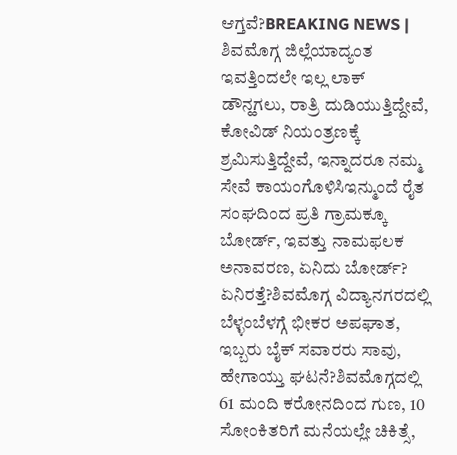ಆಗ್ತವೆ?BREAKING NEWS | ಶಿವಮೊಗ್ಗ ಜಿಲ್ಲೆಯಾದ್ಯಂತ ಇವತ್ತಿಂದಲೇ ಇಲ್ಲ ಲಾಕ್ ಡೌನ್ಹಗಲು, ರಾತ್ರಿ ದುಡಿಯುತ್ತಿದ್ದೇವೆ, ಕೋವಿಡ್ ನಿಯಂತ್ರಣಕ್ಕೆ ಶ್ರಮಿಸುತ್ತಿದ್ದೇವೆ, ಇನ್ನಾದರೂ ನಮ್ಮ ಸೇವೆ ಕಾಯಂಗೊಳಿಸಿಇನ್ಮುಂದೆ ರೈತ ಸಂಘದಿಂದ ಪ್ರತಿ ಗ್ರಾಮಕ್ಕೂ ಬೋರ್ಡ್, ಇವತ್ತು ನಾಮಫಲಕ ಅನಾವರಣ, ಏನಿದು ಬೋರ್ಡ್? ಏನಿರತ್ತೆ?ಶಿವಮೊಗ್ಗ ವಿದ್ಯಾನಗರದಲ್ಲಿ ಬೆಳ್ಳಂಬೆಳಗ್ಗೆ ಭೀಕರ ಅಪಘಾತ, ಇಬ್ಬರು ಬೈಕ್ ಸವಾರರು ಸಾವು, ಹೇಗಾಯ್ತು ಘಟನೆ?ಶಿವಮೊಗ್ಗದಲ್ಲಿ 61 ಮಂದಿ ಕರೋನದಿಂದ ಗುಣ, 10 ಸೋಂಕಿತರಿಗೆ ಮನೆಯಲ್ಲೇ ಚಿಕಿತ್ಸೆ,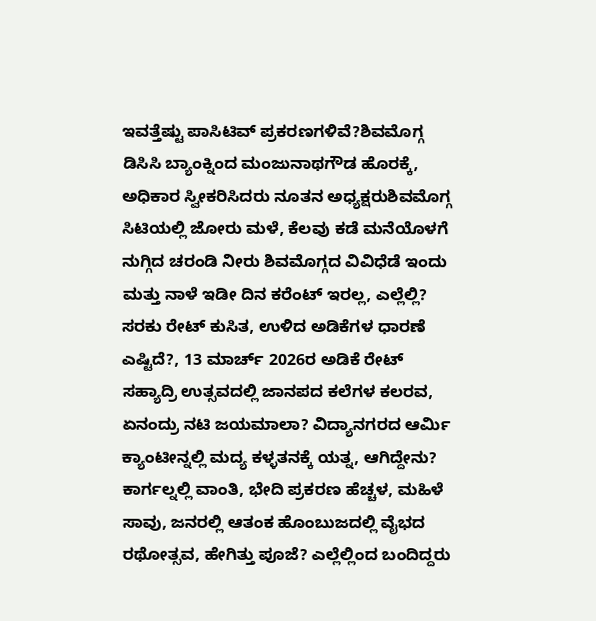ಇವತ್ತೆಷ್ಟು ಪಾಸಿಟಿವ್ ಪ್ರಕರಣಗಳಿವೆ?ಶಿವಮೊಗ್ಗ ಡಿಸಿಸಿ ಬ್ಯಾಂಕ್ನಿಂದ ಮಂಜುನಾಥಗೌಡ ಹೊರಕ್ಕೆ, ಅಧಿಕಾರ ಸ್ವೀಕರಿಸಿದರು ನೂತನ ಅಧ್ಯಕ್ಷರುಶಿವಮೊಗ್ಗ ಸಿಟಿಯಲ್ಲಿ ಜೋರು ಮಳೆ, ಕೆಲವು ಕಡೆ ಮನೆಯೊಳಗೆ ನುಗ್ಗಿದ ಚರಂಡಿ ನೀರು ಶಿವಮೊಗ್ಗದ ವಿವಿಧೆಡೆ ಇಂದು ಮತ್ತು ನಾಳೆ ಇಡೀ ದಿನ ಕರೆಂಟ್ ಇರಲ್ಲ, ಎಲ್ಲೆಲ್ಲಿ? ಸರಕು ರೇಟ್ ಕುಸಿತ, ಉಳಿದ ಅಡಿಕೆಗಳ ಧಾರಣೆ ಎಷ್ಟಿದೆ?, 13 ಮಾರ್ಚ್ 2026ರ ಅಡಿಕೆ ರೇಟ್ ಸಹ್ಯಾದ್ರಿ ಉತ್ಸವದಲ್ಲಿ ಜಾನಪದ ಕಲೆಗಳ ಕಲರವ, ಏನಂದ್ರು ನಟಿ ಜಯಮಾಲಾ? ವಿದ್ಯಾನಗರದ ಆರ್ಮಿ ಕ್ಯಾಂಟೀನ್ನಲ್ಲಿ ಮದ್ಯ ಕಳ್ಳತನಕ್ಕೆ ಯತ್ನ, ಆಗಿದ್ದೇನು? ಕಾರ್ಗಲ್ನಲ್ಲಿ ವಾಂತಿ, ಭೇದಿ ಪ್ರಕರಣ ಹೆಚ್ಚಳ, ಮಹಿಳೆ ಸಾವು, ಜನರಲ್ಲಿ ಆತಂಕ ಹೊಂಬುಜದಲ್ಲಿ ವೈಭದ ರಥೋತ್ಸವ, ಹೇಗಿತ್ತು ಪೂಜೆ? ಎಲ್ಲೆಲ್ಲಿಂದ ಬಂದಿದ್ದರು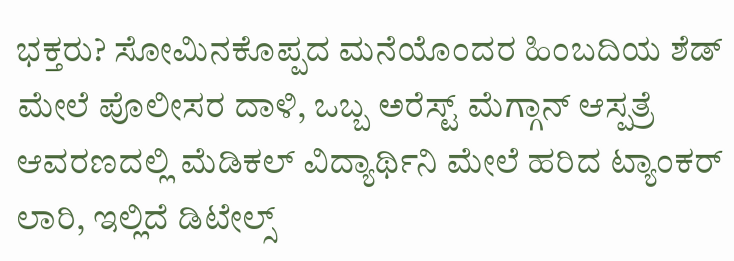ಭಕ್ತರು? ಸೋಮಿನಕೊಪ್ಪದ ಮನೆಯೊಂದರ ಹಿಂಬದಿಯ ಶೆಡ್ ಮೇಲೆ ಪೊಲೀಸರ ದಾಳಿ, ಒಬ್ಬ ಅರೆಸ್ಟ್ ಮೆಗ್ಗಾನ್ ಆಸ್ಪತ್ರೆ ಆವರಣದಲ್ಲಿ ಮೆಡಿಕಲ್ ವಿದ್ಯಾರ್ಥಿನಿ ಮೇಲೆ ಹರಿದ ಟ್ಯಾಂಕರ್ ಲಾರಿ, ಇಲ್ಲಿದೆ ಡಿಟೇಲ್ಸ್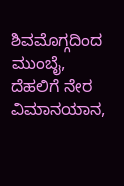ಶಿವಮೊಗ್ಗದಿಂದ ಮುಂಬೈ, ದೆಹಲಿಗೆ ನೇರ ವಿಮಾನಯಾನ,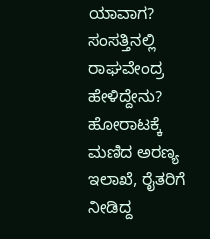ಯಾವಾಗ? ಸಂಸತ್ತಿನಲ್ಲಿ ರಾಘವೇಂದ್ರ ಹೇಳಿದ್ದೇನು? ಹೋರಾಟಕ್ಕೆ ಮಣಿದ ಅರಣ್ಯ ಇಲಾಖೆ, ರೈತರಿಗೆ ನೀಡಿದ್ದ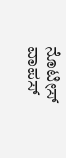ನೊಟೀಸ್ ವಾಪಸ್